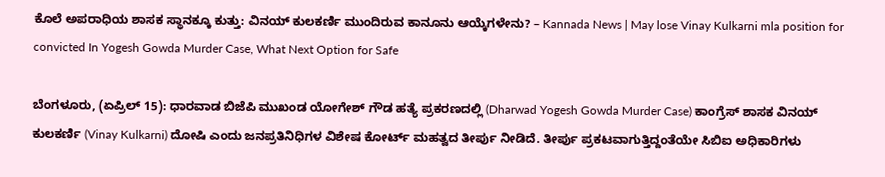ಕೊಲೆ ಅಪರಾಧಿಯ ಶಾಸಕ ಸ್ಥಾನಕ್ಕೂ ಕುತ್ತು: ವಿನಯ್ ಕುಲಕರ್ಣಿ ಮುಂದಿರುವ ಕಾನೂನು ಆಯ್ಕೆಗಳೇನು? – Kannada News | May lose Vinay Kulkarni mla position for convicted In Yogesh Gowda Murder Case, What Next Option for Safe

ಬೆಂಗಳೂರು, (ಏಪ್ರಿಲ್ 15): ಧಾರವಾಡ ಬಿಜೆಪಿ ಮುಖಂಡ ಯೋಗೇಶ್‌ ಗೌಡ ಹತ್ಯೆ ಪ್ರಕರಣದಲ್ಲಿ (Dharwad Yogesh Gowda Murder Case) ಕಾಂಗ್ರೆಸ್ ಶಾಸಕ ವಿನಯ್ ಕುಲಕರ್ಣಿ (Vinay Kulkarni) ದೋಷಿ ಎಂದು ಜನಪ್ರತಿನಿಧಿಗಳ ವಿಶೇಷ ಕೋರ್ಟ್‌ ಮಹತ್ವದ ತೀರ್ಪು ನೀಡಿದೆ. ತೀರ್ಪು ಪ್ರಕಟವಾಗುತ್ತಿದ್ದಂತೆಯೇ ಸಿಬಿಐ ಅಧಿಕಾರಿಗಳು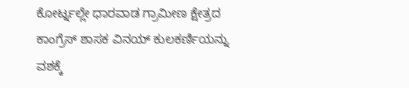ಕೋರ್ಟ್ನಲ್ಲೇ ಧಾರವಾಡ ಗ್ರಾಮೀಣ ಕ್ಷೇತ್ರದ ಕಾಂಗ್ರೆಸ್‌ ಶಾಸಕ ವಿನಯ್‌ ಕುಲಕರ್ಣಿಯನ್ನು ವಶಕ್ಕೆ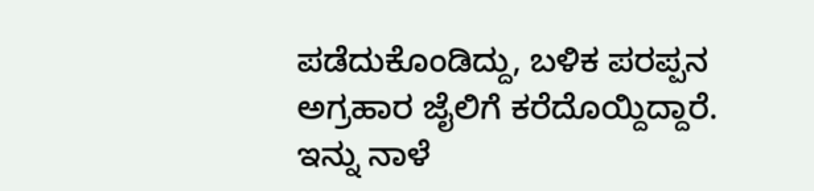ಪಡೆದುಕೊಂಡಿದ್ದು, ಬಳಿಕ ಪರಪ್ಪನ ಅಗ್ರಹಾರ ಜೈಲಿಗೆ ಕರೆದೊಯ್ದಿದ್ದಾರೆ. ಇನ್ನು ನಾಳೆ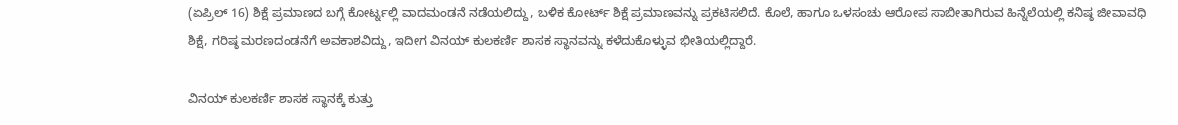(ಏಪ್ರಿಲ್ 16) ಶಿಕ್ಷೆ ಪ್ರಮಾಣದ ಬಗ್ಗೆ ಕೋರ್ಟ್ನಲ್ಲಿ ವಾದಮಂಡನೆ ನಡೆಯಲಿದ್ದು, ಬಳಿಕ ಕೋರ್ಟ್ ಶಿಕ್ಷೆ ಪ್ರಮಾಣವನ್ನು ಪ್ರಕಟಿಸಲಿದೆ. ಕೊಲೆ, ಹಾಗೂ ಒಳಸಂಚು ಆರೋಪ ಸಾಬೀತಾಗಿರುವ ಹಿನ್ನೆಲೆಯಲ್ಲಿ ಕನಿಷ್ಠ ಜೀವಾವಧಿ ಶಿಕ್ಷೆ, ಗರಿಷ್ಠ ಮರಣದಂಡನೆಗೆ ಅವಕಾಶವಿದ್ದು, ಇದೀಗ ವಿನಯ್ ಕುಲಕರ್ಣಿ ಶಾಸಕ ಸ್ಥಾನವನ್ನು ಕಳೆದುಕೊಳ್ಳುವ ಭೀತಿಯಲ್ಲಿದ್ದಾರೆ.

ವಿನಯ್ ಕುಲಕರ್ಣಿ ಶಾಸಕ ಸ್ಥಾನಕ್ಕೆ ಕುತ್ತು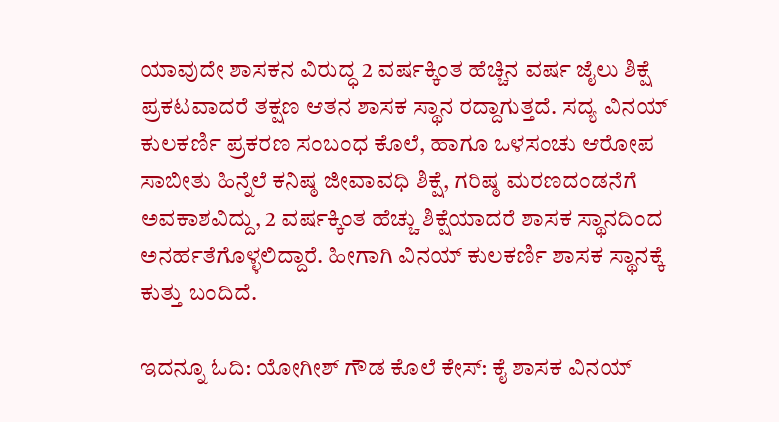ಯಾವುದೇ ಶಾಸಕನ ವಿರುದ್ಧ 2 ವರ್ಷಕ್ಕಿಂತ ಹೆಚ್ಚಿನ ವರ್ಷ ಜೈಲು ಶಿಕ್ಷೆ ಪ್ರಕಟವಾದರೆ ತಕ್ಷಣ ಆತನ ಶಾಸಕ ಸ್ಥಾನ ರದ್ದಾಗುತ್ತದೆ. ಸದ್ಯ ವಿನಯ್ ಕುಲಕರ್ಣಿ ಪ್ರಕರಣ ಸಂಬಂಧ ಕೊಲೆ, ಹಾಗೂ ಒಳಸಂಚು ಆರೋಪ ಸಾಬೀತು ಹಿನ್ನೆಲೆ ಕನಿಷ್ಠ ಜೀವಾವಧಿ ಶಿಕ್ಷೆ, ಗರಿಷ್ಠ ಮರಣದಂಡನೆಗೆ ಅವಕಾಶವಿದ್ದು, 2 ವರ್ಷಕ್ಕಿಂತ ಹೆಚ್ಚು ಶಿಕ್ಷೆಯಾದರೆ ಶಾಸಕ ಸ್ಥಾನದಿಂದ ಅನರ್ಹತೆಗೊಳ್ಳಲಿದ್ದಾರೆ. ಹೀಗಾಗಿ ವಿನಯ್ ಕುಲಕರ್ಣಿ ಶಾಸಕ ಸ್ಥಾನಕ್ಕೆ ಕುತ್ತು ಬಂದಿದೆ.

ಇದನ್ನೂ ಓದಿ: ಯೋಗೀಶ್ ಗೌಡ ಕೊಲೆ ಕೇಸ್: ಕೈ ಶಾಸಕ ವಿನಯ್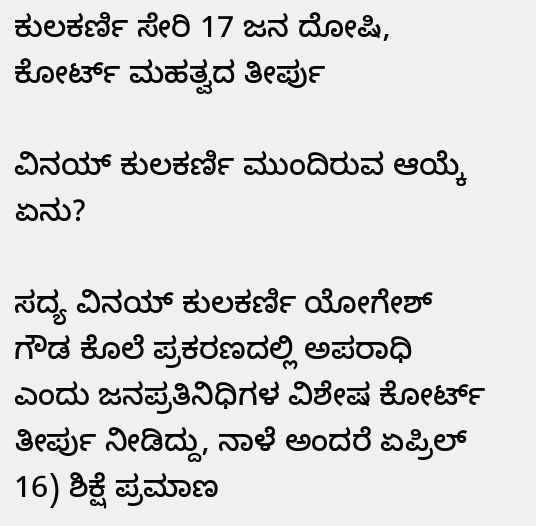ಕುಲಕರ್ಣಿ ಸೇರಿ 17 ಜನ ದೋಷಿ, ಕೋರ್ಟ್ ಮಹತ್ವದ ತೀರ್ಪು

ವಿನಯ್ ಕುಲಕರ್ಣಿ ಮುಂದಿರುವ ಆಯ್ಕೆ ಏನು?

ಸದ್ಯ ವಿನಯ್ ಕುಲಕರ್ಣಿ ಯೋಗೇಶ್ ಗೌಡ ಕೊಲೆ ಪ್ರಕರಣದಲ್ಲಿ ಅಪರಾಧಿ ಎಂದು ಜನಪ್ರತಿನಿಧಿಗಳ ವಿಶೇಷ ಕೋರ್ಟ್ ತೀರ್ಪು ನೀಡಿದ್ದು, ನಾಳೆ ಅಂದರೆ ಏಪ್ರಿಲ್ 16) ಶಿಕ್ಷೆ ಪ್ರಮಾಣ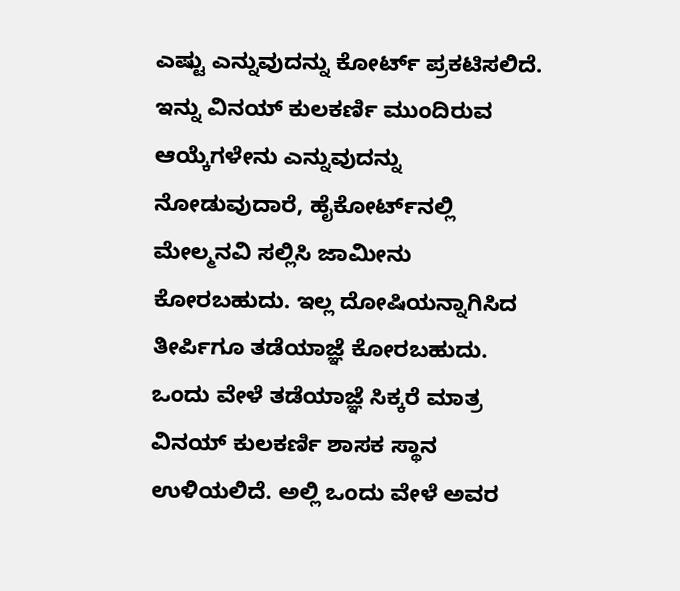ಎಷ್ಟು ಎನ್ನುವುದನ್ನು ಕೋರ್ಟ್ ಪ್ರಕಟಿಸಲಿದೆ. ಇನ್ನು ವಿನಯ್ ಕುಲಕರ್ಣಿ ಮುಂದಿರುವ ಆಯ್ಕೆಗಳೇನು ಎನ್ನುವುದನ್ನು ನೋಡುವುದಾರೆ, ಹೈಕೋರ್ಟ್‌ನಲ್ಲಿ ಮೇಲ್ಮನವಿ ಸಲ್ಲಿಸಿ ಜಾಮೀನು ಕೋರಬಹುದು. ಇಲ್ಲ ದೋಷಿಯನ್ನಾಗಿಸಿದ ತೀರ್ಪಿಗೂ ತಡೆಯಾಜ್ಞೆ ಕೋರಬಹುದು. ಒಂದು ವೇಳೆ ತಡೆಯಾಜ್ಞೆ ಸಿಕ್ಕರೆ ಮಾತ್ರ ವಿನಯ್ ಕುಲಕರ್ಣಿ ಶಾಸಕ ಸ್ಥಾನ ಉಳಿಯಲಿದೆ. ಅಲ್ಲಿ ಒಂದು ವೇಳೆ ಅವರ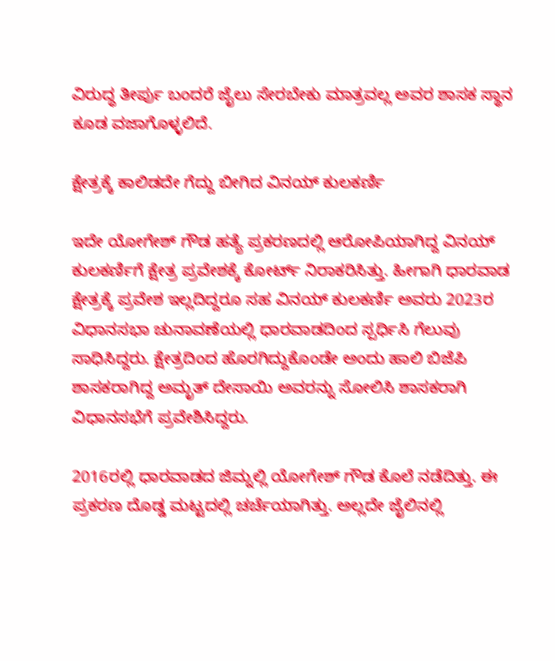ವಿರುದ್ಧ ತೀರ್ಪು ಬಂದರೆ ಜೈಲು ಸೇರಬೇಕು ಮಾತ್ರವಲ್ಲ ಅವರ ಶಾಸಕ ಸ್ಥಾನ ಕೂಡ ವಜಾಗೊಳ್ಳಲಿದೆ.

ಕ್ಷೇತ್ರಕ್ಕೆ ಕಾಲಿಡದೇ ಗೆದ್ದು ಬೀಗಿದ ವಿನಯ್ ಕುಲಕರ್ಣಿ

ಇದೇ ಯೋಗೇಶ್ ಗೌಡ ಹತ್ಯೆ ಪ್ರಕರಣದಲ್ಲಿ ಆರೋಪಿಯಾಗಿದ್ದ ವಿನಯ್ ಕುಲಕರ್ಣಿಗೆ ಕ್ಷೇತ್ರ ಪ್ರವೇಶಕ್ಕೆ ಕೋರ್ಟ್ ನಿರಾಕರಿಸಿತ್ತು. ಹೀಗಾಗಿ ಧಾರವಾಡ ಕ್ಷೇತ್ರಕ್ಕೆ ಪ್ರವೇಶ ಇಲ್ಲದಿದ್ದರೂ ಸಹ ವಿನಯ್ ಕುಲಕರ್ಣಿ ಅವರು 2023ರ ವಿಧಾನಸಭಾ ಚುನಾವಣೆಯಲ್ಲಿ ಧಾರವಾಡದಿಂದ ಸ್ಪರ್ಧಿಸಿ ಗೆಲುವು ಸಾಧಿಸಿದ್ದರು. ಕ್ಷೇತ್ರದಿಂದ ಹೊರಗಿದ್ದುಕೊಂಡೇ ಅಂದು ಹಾಲಿ ಬಿಜೆಪಿ ಶಾಸಕರಾಗಿದ್ದ ಅಮೃತ್ ದೇಸಾಯಿ ಅವರನ್ನು ಸೋಲಿಸಿ ಶಾಸಕರಾಗಿ ವಿಧಾನಸಭೆಗೆ ಪ್ರವೇಶಿಸಿದ್ದರು.

2016ರಲ್ಲಿ ಧಾರವಾಡದ ಜಿಮ್ನಲ್ಲಿ ಯೋಗೇಶ್ ಗೌಡ ಕೊಲೆ ನಡೆದಿತ್ತು. ಈ ಪ್ರಕರಣ ದೊಡ್ಡ ಮಟ್ಟದಲ್ಲಿ ಚರ್ಚೆಯಾಗಿತ್ತು. ಅಲ್ಲದೇ ಜೈಲಿನಲ್ಲಿ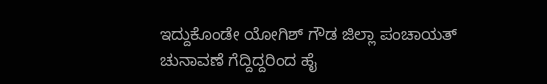ಇದ್ದುಕೊಂಡೇ ಯೋಗಿಶ್‌ ಗೌಡ ಜಿಲ್ಲಾ ಪಂಚಾಯತ್‌ ಚುನಾವಣೆ ಗೆದ್ದಿದ್ದರಿಂದ ಹೈ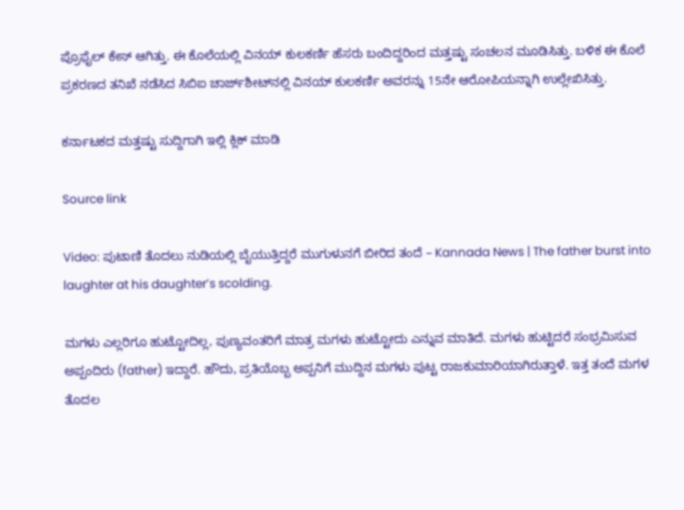ಪ್ರೊಫೈಲ್‌ ಕೇಸ್ ಆಗಿತ್ತು. ಈ ಕೊಲೆಯಲ್ಲಿ ವಿನಯ್‌ ಕುಲಕರ್ಣಿ ಹೆಸರು ಬಂದಿದ್ದರಿಂದ ಮತ್ತಷ್ಟು ಸಂಚಲನ ಮೂಡಿಸಿತ್ತು. ಬಳಿಕ ಈ ಕೊಲೆ ಪ್ರಕರಣದ ತನಿಖೆ ನಡೆಸಿದ ಸಿಬಿಐ ಚಾರ್ಜ್‌ಶೀಟ್‌ನಲ್ಲಿ ವಿನಯ್ ಕುಲಕರ್ಣಿ ಅವರನ್ನು 15ನೇ ಆರೋಪಿಯನ್ನಾಗಿ ಉಲ್ಲೇಖಿಸಿತ್ತು.

ಕರ್ನಾಟಕದ ಮತ್ತಷ್ಟು ಸುದ್ದಿಗಾಗಿ ಇಲ್ಲಿ ಕ್ಲಿಕ್ ಮಾಡಿ

Source link

Video: ಪುಟಾಣಿ ತೊದಲು ನುಡಿಯಲ್ಲಿ ಬೈಯುತ್ತಿದ್ದರೆ ಮುಗುಳುನಗೆ ಬೀರಿದ ತಂದೆ – Kannada News | The father burst into laughter at his daughter’s scolding.

ಮಗಳು ಎಲ್ಲರಿಗೂ ಹುಟ್ಟೋದಿಲ್ಲ, ಪುಣ್ಯವಂತರಿಗೆ ಮಾತ್ರ ಮಗಳು ಹುಟ್ಟೋದು ಎನ್ನುವ ಮಾತಿದೆ. ಮಗಳು ಹುಟ್ಟಿದರೆ ಸಂಭ್ರಮಿಸುವ ಅಪ್ಪಂದಿರು (father) ಇದ್ದಾರೆ. ಹೌದು, ಪ್ರತಿಯೊಬ್ಬ ಅಪ್ಪನಿಗೆ ಮುದ್ದಿನ ಮಗಳು ಪುಟ್ಟ ರಾಜಕುಮಾರಿಯಾಗಿರುತ್ತಾಳೆ. ಇತ್ತ ತಂದೆ ಮಗಳ ತೊದಲ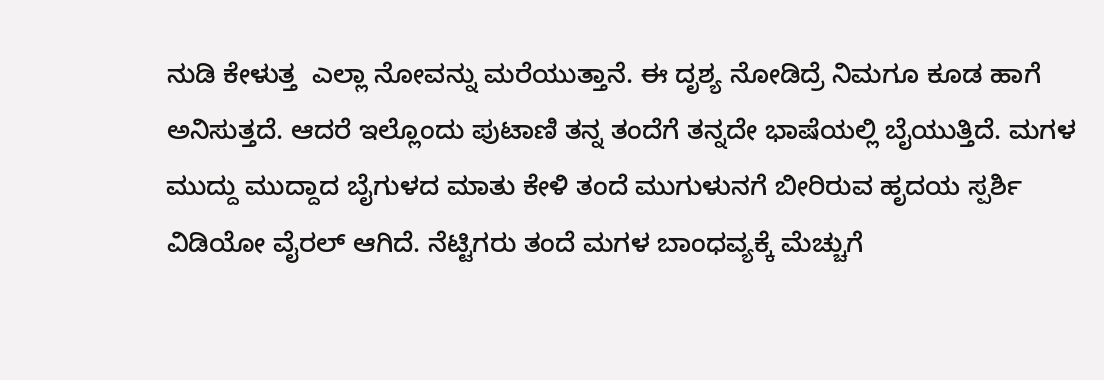ನುಡಿ ಕೇಳುತ್ತ  ಎಲ್ಲಾ ನೋವನ್ನು ಮರೆಯುತ್ತಾನೆ. ಈ ದೃಶ್ಯ ನೋಡಿದ್ರೆ ನಿಮಗೂ ಕೂಡ ಹಾಗೆ ಅನಿಸುತ್ತದೆ. ಆದರೆ ಇಲ್ಲೊಂದು ಪುಟಾಣಿ ತನ್ನ ತಂದೆಗೆ ತನ್ನದೇ ಭಾಷೆಯಲ್ಲಿ ಬೈಯುತ್ತಿದೆ. ಮಗಳ ಮುದ್ದು ಮುದ್ದಾದ ಬೈಗುಳದ ಮಾತು ಕೇಳಿ ತಂದೆ ಮುಗುಳುನಗೆ ಬೀರಿರುವ ಹೃದಯ ಸ್ಪರ್ಶಿ ವಿಡಿಯೋ ವೈರಲ್ ಆಗಿದೆ. ನೆಟ್ಟಿಗರು ತಂದೆ ಮಗಳ ಬಾಂಧವ್ಯಕ್ಕೆ ಮೆಚ್ಚುಗೆ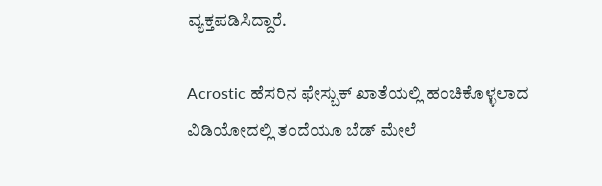ವ್ಯಕ್ತಪಡಿಸಿದ್ದಾರೆ.

Acrostic ಹೆಸರಿನ ಫೇಸ್ಬುಕ್ ಖಾತೆಯಲ್ಲಿ ಹಂಚಿಕೊಳ್ಳಲಾದ ವಿಡಿಯೋದಲ್ಲಿ ತಂದೆಯೂ ಬೆಡ್ ಮೇಲೆ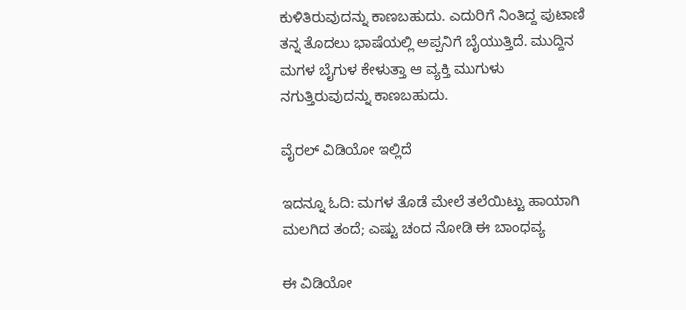ಕುಳಿತಿರುವುದನ್ನು ಕಾಣಬಹುದು. ಎದುರಿಗೆ ನಿಂತಿದ್ದ ಪುಟಾಣಿ ತನ್ನ ತೊದಲು ಭಾಷೆಯಲ್ಲಿ ಅಪ್ಪನಿಗೆ ಬೈಯುತ್ತಿದೆ. ಮುದ್ದಿನ ಮಗಳ ಬೈಗುಳ ಕೇಳುತ್ತಾ ಆ ವ್ಯಕ್ತಿ ಮುಗುಳು ನಗುತ್ತಿರುವುದನ್ನು ಕಾಣಬಹುದು.

ವೈರಲ್ ವಿಡಿಯೋ ಇಲ್ಲಿದೆ

ಇದನ್ನೂ ಓದಿ: ಮಗಳ ತೊಡೆ ಮೇಲೆ ತಲೆಯಿಟ್ಟು ಹಾಯಾಗಿ ಮಲಗಿದ ತಂದೆ; ಎಷ್ಟು ಚಂದ ನೋಡಿ ಈ ಬಾಂಧವ್ಯ

ಈ ವಿಡಿಯೋ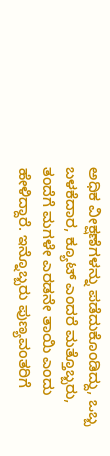ಅಧಿಕ ವೀಕ್ಷಣೆಗಳನ್ನು ಪಡೆದುಕೊಂಡಿದ್ದು, ಒಬ್ಬ ಬಳಕೆದಾರ, ಕ್ಯೂಟ್ ಎಂದರೆ ಮತ್ತೊಬ್ಬರು, ತಂದೆಗೆ ಮಗಳೇ ಎರಡನೇ ತಾಯಿ ಎಂದು ಹೇಳಿದ್ದಾರೆ. ಇನ್ನೊಬ್ಬರು ಪುಣ್ಯವಂತರಿಗೆ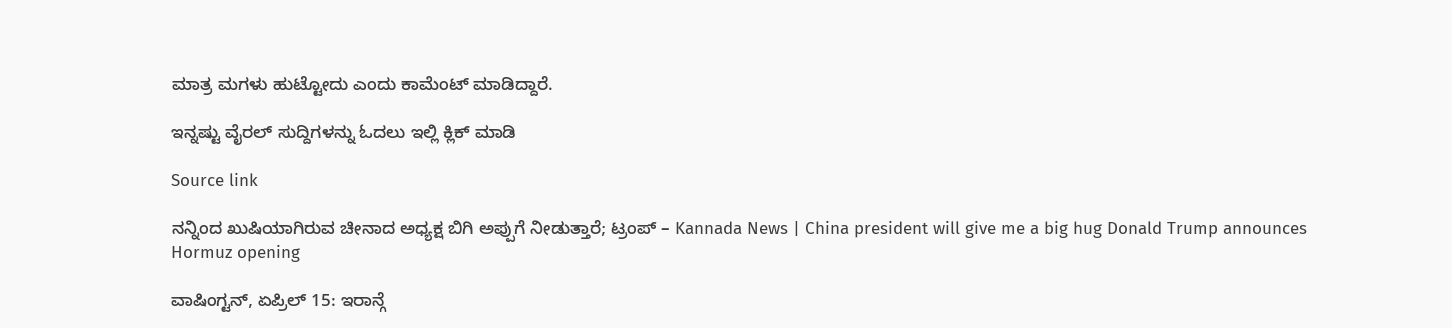ಮಾತ್ರ ಮಗಳು ಹುಟ್ಟೋದು ಎಂದು ಕಾಮೆಂಟ್ ಮಾಡಿದ್ದಾರೆ.

ಇನ್ನಷ್ಟು ವೈರಲ್ ಸುದ್ದಿಗಳನ್ನು ಓದಲು ಇಲ್ಲಿ ಕ್ಲಿಕ್ ಮಾಡಿ

Source link

ನನ್ನಿಂದ ಖುಷಿಯಾಗಿರುವ ಚೀನಾದ ಅಧ್ಯಕ್ಷ ಬಿಗಿ ಅಪ್ಪುಗೆ ನೀಡುತ್ತಾರೆ; ಟ್ರಂಪ್ – Kannada News | China president will give me a big hug Donald Trump announces Hormuz opening

ವಾಷಿಂಗ್ಟನ್, ಏಪ್ರಿಲ್ 15: ಇರಾನ್ಗೆ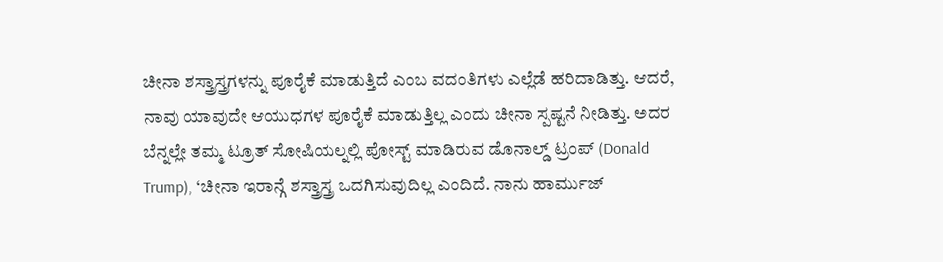ಚೀನಾ ಶಸ್ತ್ರಾಸ್ತ್ರಗಳನ್ನು ಪೂರೈಕೆ ಮಾಡುತ್ತಿದೆ ಎಂಬ ವದಂತಿಗಳು ಎಲ್ಲೆಡೆ ಹರಿದಾಡಿತ್ತು. ಆದರೆ, ನಾವು ಯಾವುದೇ ಆಯುಧಗಳ ಪೂರೈಕೆ ಮಾಡುತ್ತಿಲ್ಲ ಎಂದು ಚೀನಾ ಸ್ಪಷ್ಟನೆ ನೀಡಿತ್ತು. ಅದರ ಬೆನ್ನಲ್ಲೇ ತಮ್ಮ ಟ್ರೂತ್ ಸೋಷಿಯಲ್ನಲ್ಲಿ ಪೋಸ್ಟ್ ಮಾಡಿರುವ ಡೊನಾಲ್ಡ್ ಟ್ರಂಪ್ (Donald Trump), ‘ಚೀನಾ ಇರಾನ್ಗೆ ಶಸ್ತ್ರಾಸ್ತ್ರ ಒದಗಿಸುವುದಿಲ್ಲ ಎಂದಿದೆ. ನಾನು ಹಾರ್ಮುಜ್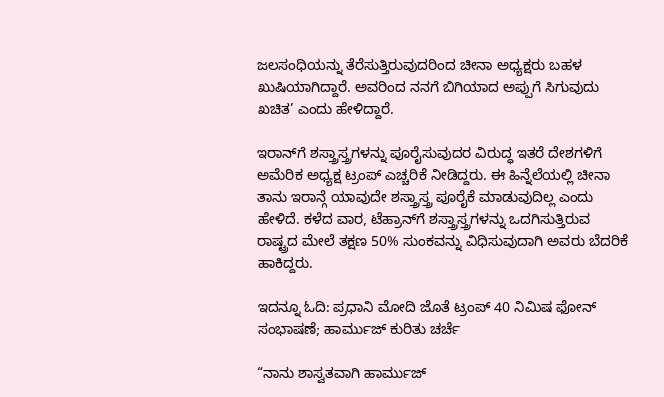ಜಲಸಂಧಿಯನ್ನು ತೆರೆಸುತ್ತಿರುವುದರಿಂದ ಚೀನಾ ಅಧ್ಯಕ್ಷರು ಬಹಳ ಖುಷಿಯಾಗಿದ್ದಾರೆ. ಅವರಿಂದ ನನಗೆ ಬಿಗಿಯಾದ ಅಪ್ಪುಗೆ ಸಿಗುವುದು ಖಚಿತ’ ಎಂದು ಹೇಳಿದ್ದಾರೆ.

ಇರಾನ್‌ಗೆ ಶಸ್ತ್ರಾಸ್ತ್ರಗಳನ್ನು ಪೂರೈಸುವುದರ ವಿರುದ್ಧ ಇತರೆ ದೇಶಗಳಿಗೆ ಅಮೆರಿಕ ಅಧ್ಯಕ್ಷ ಟ್ರಂಪ್ ಎಚ್ಚರಿಕೆ ನೀಡಿದ್ದರು. ಈ ಹಿನ್ನೆಲೆಯಲ್ಲಿ ಚೀನಾ ತಾನು ಇರಾನ್ಗೆ ಯಾವುದೇ ಶಸ್ತ್ರಾಸ್ತ್ರ ಪೂರೈಕೆ ಮಾಡುವುದಿಲ್ಲ ಎಂದು ಹೇಳಿದೆ. ಕಳೆದ ವಾರ, ಟೆಹ್ರಾನ್‌ಗೆ ಶಸ್ತ್ರಾಸ್ತ್ರಗಳನ್ನು ಒದಗಿಸುತ್ತಿರುವ ರಾಷ್ಟ್ರದ ಮೇಲೆ ತಕ್ಷಣ 50% ಸುಂಕವನ್ನು ವಿಧಿಸುವುದಾಗಿ ಅವರು ಬೆದರಿಕೆ ಹಾಕಿದ್ದರು.

ಇದನ್ನೂ ಓದಿ: ಪ್ರಧಾನಿ ಮೋದಿ ಜೊತೆ ಟ್ರಂಪ್ 40 ನಿಮಿಷ ಫೋನ್ ಸಂಭಾಷಣೆ; ಹಾರ್ಮುಜ್ ಕುರಿತು ಚರ್ಚೆ

“ನಾನು ಶಾಸ್ವತವಾಗಿ ಹಾರ್ಮುಜ್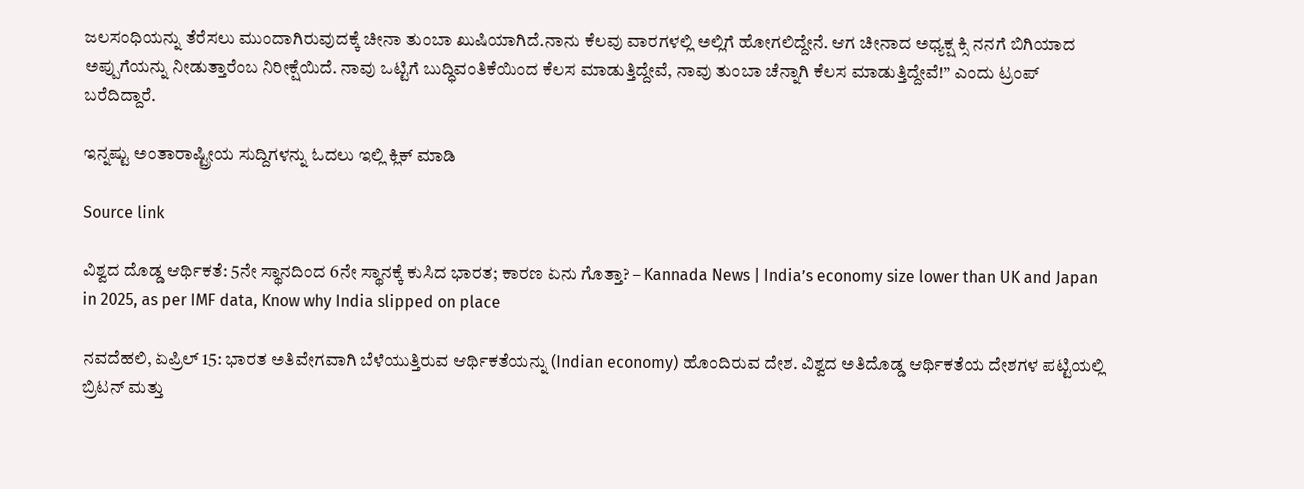ಜಲಸಂಧಿಯನ್ನು ತೆರೆಸಲು ಮುಂದಾಗಿರುವುದಕ್ಕೆ ಚೀನಾ ತುಂಬಾ ಖುಷಿಯಾಗಿದೆ.ನಾನು ಕೆಲವು ವಾರಗಳಲ್ಲಿ ಅಲ್ಲಿಗೆ ಹೋಗಲಿದ್ದೇನೆ. ಆಗ ಚೀನಾದ ಅಧ್ಯಕ್ಷ ಕ್ಸಿ ನನಗೆ ಬಿಗಿಯಾದ ಅಪ್ಪುಗೆಯನ್ನು ನೀಡುತ್ತಾರೆಂಬ ನಿರೀಕ್ಷೆಯಿದೆ. ನಾವು ಒಟ್ಟಿಗೆ ಬುದ್ಧಿವಂತಿಕೆಯಿಂದ ಕೆಲಸ ಮಾಡುತ್ತಿದ್ದೇವೆ, ನಾವು ತುಂಬಾ ಚೆನ್ನಾಗಿ ಕೆಲಸ ಮಾಡುತ್ತಿದ್ದೇವೆ!” ಎಂದು ಟ್ರಂಪ್ ಬರೆದಿದ್ದಾರೆ.

ಇನ್ನಷ್ಟು ಅಂತಾರಾಷ್ಟ್ರೀಯ ಸುದ್ದಿಗಳನ್ನು ಓದಲು ಇಲ್ಲಿ ಕ್ಲಿಕ್ ಮಾಡಿ

Source link

ವಿಶ್ವದ ದೊಡ್ಡ ಆರ್ಥಿಕತೆ: 5ನೇ ಸ್ಥಾನದಿಂದ 6ನೇ ಸ್ಥಾನಕ್ಕೆ ಕುಸಿದ ಭಾರತ; ಕಾರಣ ಏನು ಗೊತ್ತಾ? – Kannada News | India’s economy size lower than UK and Japan in 2025, as per IMF data, Know why India slipped on place

ನವದೆಹಲಿ, ಏಪ್ರಿಲ್ 15: ಭಾರತ ಅತಿವೇಗವಾಗಿ ಬೆಳೆಯುತ್ತಿರುವ ಆರ್ಥಿಕತೆಯನ್ನು (Indian economy) ಹೊಂದಿರುವ ದೇಶ. ವಿಶ್ವದ ಅತಿದೊಡ್ಡ ಆರ್ಥಿಕತೆಯ ದೇಶಗಳ ಪಟ್ಟಿಯಲ್ಲಿ ಬ್ರಿಟನ್ ಮತ್ತು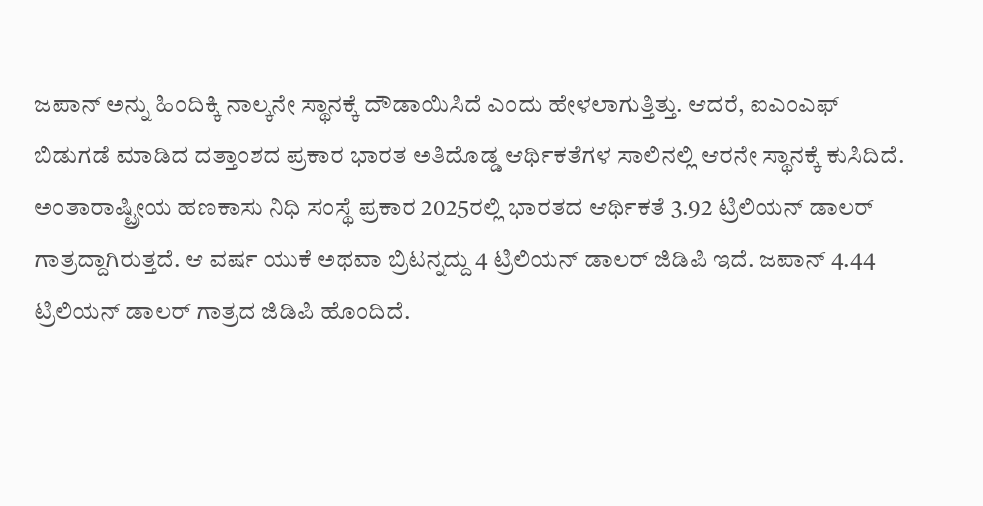ಜಪಾನ್ ಅನ್ನು ಹಿಂದಿಕ್ಕಿ ನಾಲ್ಕನೇ ಸ್ಥಾನಕ್ಕೆ ದೌಡಾಯಿಸಿದೆ ಎಂದು ಹೇಳಲಾಗುತ್ತಿತ್ತು. ಆದರೆ, ಐಎಂಎಫ್ ಬಿಡುಗಡೆ ಮಾಡಿದ ದತ್ತಾಂಶದ ಪ್ರಕಾರ ಭಾರತ ಅತಿದೊಡ್ಡ ಆರ್ಥಿಕತೆಗಳ ಸಾಲಿನಲ್ಲಿ ಆರನೇ ಸ್ಥಾನಕ್ಕೆ ಕುಸಿದಿದೆ. ಅಂತಾರಾಷ್ಟ್ರೀಯ ಹಣಕಾಸು ನಿಧಿ ಸಂಸ್ಥೆ ಪ್ರಕಾರ 2025ರಲ್ಲಿ ಭಾರತದ ಆರ್ಥಿಕತೆ 3.92 ಟ್ರಿಲಿಯನ್ ಡಾಲರ್ ಗಾತ್ರದ್ದಾಗಿರುತ್ತದೆ. ಆ ವರ್ಷ ಯುಕೆ ಅಥವಾ ಬ್ರಿಟನ್ನದ್ದು 4 ಟ್ರಿಲಿಯನ್ ಡಾಲರ್ ಜಿಡಿಪಿ ಇದೆ. ಜಪಾನ್ 4.44 ಟ್ರಿಲಿಯನ್ ಡಾಲರ್ ಗಾತ್ರದ ಜಿಡಿಪಿ ಹೊಂದಿದೆ.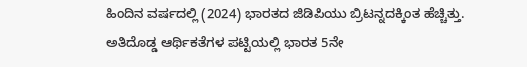ಹಿಂದಿನ ವರ್ಷದಲ್ಲಿ (2024) ಭಾರತದ ಜಿಡಿಪಿಯು ಬ್ರಿಟನ್ನದಕ್ಕಿಂತ ಹೆಚ್ಚಿತ್ತು. ಅತಿದೊಡ್ಡ ಆರ್ಥಿಕತೆಗಳ ಪಟ್ಟಿಯಲ್ಲಿ ಭಾರತ 5ನೇ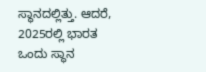ಸ್ಥಾನದಲ್ಲಿತ್ತು. ಆದರೆ, 2025ರಲ್ಲಿ ಭಾರತ ಒಂದು ಸ್ಥಾನ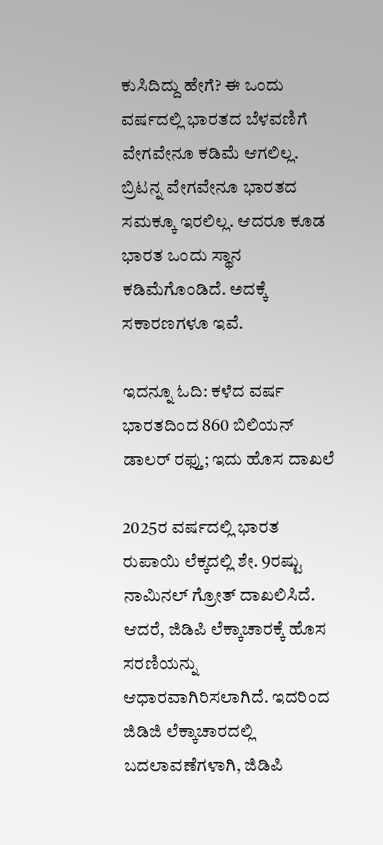ಕುಸಿದಿದ್ದು ಹೇಗೆ? ಈ ಒಂದು ವರ್ಷದಲ್ಲಿ ಭಾರತದ ಬೆಳವಣಿಗೆ ವೇಗವೇನೂ ಕಡಿಮೆ ಆಗಲಿಲ್ಲ. ಬ್ರಿಟನ್ನ ವೇಗವೇನೂ ಭಾರತದ ಸಮಕ್ಕೂ ಇರಲಿಲ್ಲ. ಆದರೂ ಕೂಡ ಭಾರತ ಒಂದು ಸ್ಥಾನ ಕಡಿಮೆಗೊಂಡಿದೆ. ಅದಕ್ಕೆ ಸಕಾರಣಗಳೂ ಇವೆ.

ಇದನ್ನೂ ಓದಿ: ಕಳೆದ ವರ್ಷ ಭಾರತದಿಂದ 860 ಬಿಲಿಯನ್ ಡಾಲರ್ ರಫ್ತು; ಇದು ಹೊಸ ದಾಖಲೆ

2025ರ ವರ್ಷದಲ್ಲಿ ಭಾರತ ರುಪಾಯಿ ಲೆಕ್ಕದಲ್ಲಿ ಶೇ. 9ರಷ್ಟು ನಾಮಿನಲ್ ಗ್ರೋತ್ ದಾಖಲಿಸಿದೆ. ಆದರೆ, ಜಿಡಿಪಿ ಲೆಕ್ಕಾಚಾರಕ್ಕೆ ಹೊಸ ಸರಣಿಯನ್ನು ಆಧಾರವಾಗಿರಿಸಲಾಗಿದೆ. ಇದರಿಂದ ಜಿಡಿಜಿ ಲೆಕ್ಕಾಚಾರದಲ್ಲಿ ಬದಲಾವಣೆಗಳಾಗಿ, ಜಿಡಿಪಿ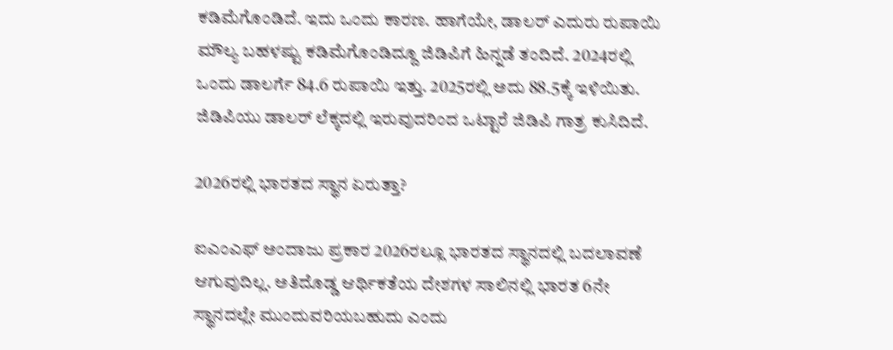ಕಡಿಮೆಗೊಂಡಿದೆ. ಇದು ಒಂದು ಕಾರಣ. ಹಾಗೆಯೇ, ಡಾಲರ್ ಎದುರು ರುಪಾಯಿ ಮೌಲ್ಯ ಬಹಳಷ್ಟು ಕಡಿಮೆಗೊಂಡಿದ್ದೂ ಜಿಡಿಪಿಗೆ ಹಿನ್ನಡೆ ತಂದಿದೆ. 2024ರಲ್ಲಿ ಒಂದು ಡಾಲರ್ಗೆ 84.6 ರುಪಾಯಿ ಇತ್ತು. 2025ರಲ್ಲಿ ಅದು 88.5ಕ್ಕೆ ಇಳಿಯಿತು. ಜಿಡಿಪಿಯು ಡಾಲರ್ ಲೆಕ್ಕದಲ್ಲಿ ಇರುವುದರಿಂದ ಒಟ್ಟಾರೆ ಜಿಡಿಪಿ ಗಾತ್ರ ಕುಸಿದಿದೆ.

2026ರಲ್ಲಿ ಭಾರತದ ಸ್ಥಾನ ಏರುತ್ತಾ?

ಐಎಂಎಫ್ ಅಂದಾಜು ಪ್ರಕಾರ 2026ರಲ್ಲೂ ಭಾರತದ ಸ್ಥಾನದಲ್ಲಿ ಬದಲಾವಣೆ ಆಗುವುದಿಲ್ಲ. ಅತಿದೊಡ್ಡ ಆರ್ಥಿಕತೆಯ ದೇಶಗಳ ಸಾಲಿನಲ್ಲಿ ಭಾರತ 6ನೇ ಸ್ಥಾನದಲ್ಲೇ ಮುಂದುವರಿಯಬಹುದು ಎಂದು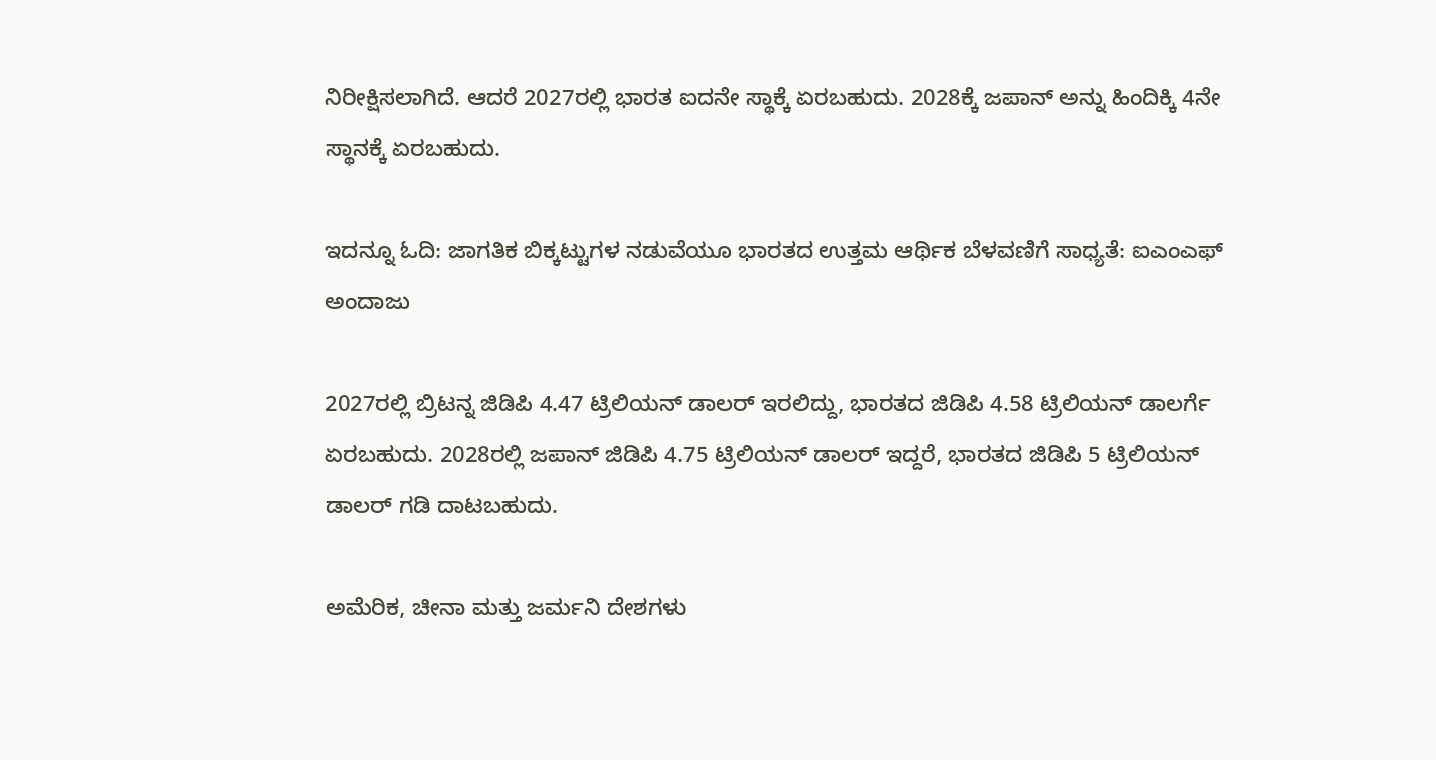ನಿರೀಕ್ಷಿಸಲಾಗಿದೆ. ಆದರೆ 2027ರಲ್ಲಿ ಭಾರತ ಐದನೇ ಸ್ಥಾಕ್ಕೆ ಏರಬಹುದು. 2028ಕ್ಕೆ ಜಪಾನ್ ಅನ್ನು ಹಿಂದಿಕ್ಕಿ 4ನೇ ಸ್ಥಾನಕ್ಕೆ ಏರಬಹುದು.

ಇದನ್ನೂ ಓದಿ: ಜಾಗತಿಕ ಬಿಕ್ಕಟ್ಟುಗಳ ನಡುವೆಯೂ ಭಾರತದ ಉತ್ತಮ ಆರ್ಥಿಕ ಬೆಳವಣಿಗೆ ಸಾಧ್ಯತೆ: ಐಎಂಎಫ್ ಅಂದಾಜು

2027ರಲ್ಲಿ ಬ್ರಿಟನ್ನ ಜಿಡಿಪಿ 4.47 ಟ್ರಿಲಿಯನ್ ಡಾಲರ್ ಇರಲಿದ್ದು, ಭಾರತದ ಜಿಡಿಪಿ 4.58 ಟ್ರಿಲಿಯನ್ ಡಾಲರ್ಗೆ ಏರಬಹುದು. 2028ರಲ್ಲಿ ಜಪಾನ್ ಜಿಡಿಪಿ 4.75 ಟ್ರಿಲಿಯನ್ ಡಾಲರ್ ಇದ್ದರೆ, ಭಾರತದ ಜಿಡಿಪಿ 5 ಟ್ರಿಲಿಯನ್ ಡಾಲರ್ ಗಡಿ ದಾಟಬಹುದು.

ಅಮೆರಿಕ, ಚೀನಾ ಮತ್ತು ಜರ್ಮನಿ ದೇಶಗಳು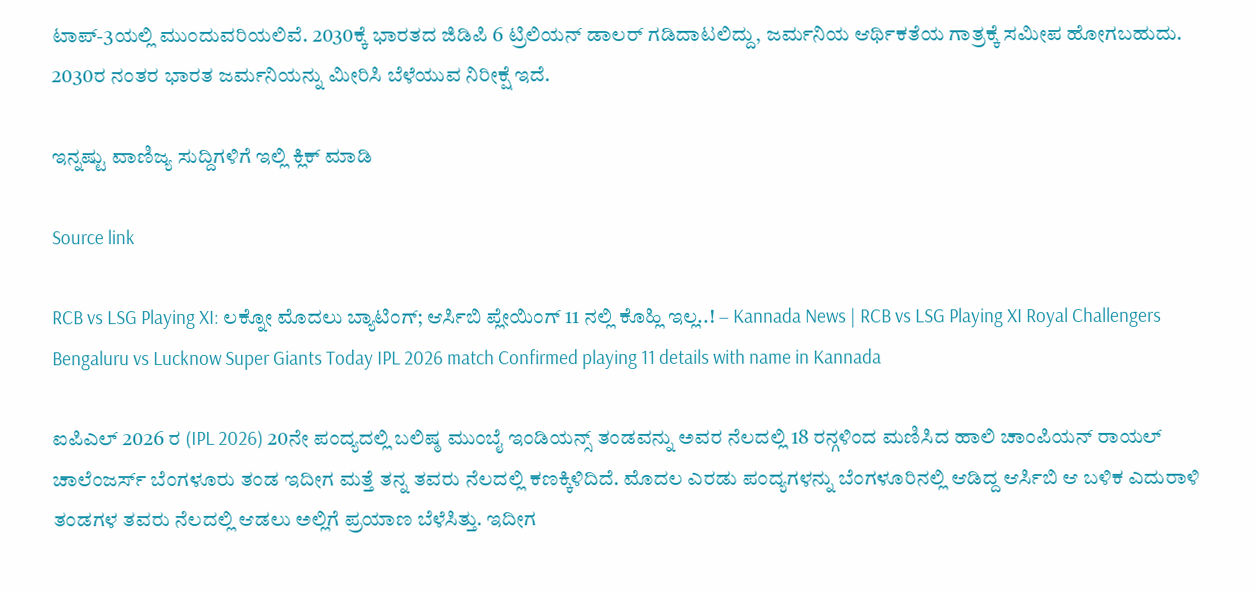ಟಾಪ್-3ಯಲ್ಲಿ ಮುಂದುವರಿಯಲಿವೆ. 2030ಕ್ಕೆ ಭಾರತದ ಜಿಡಿಪಿ 6 ಟ್ರಿಲಿಯನ್ ಡಾಲರ್ ಗಡಿದಾಟಲಿದ್ದು, ಜರ್ಮನಿಯ ಆರ್ಥಿಕತೆಯ ಗಾತ್ರಕ್ಕೆ ಸಮೀಪ ಹೋಗಬಹುದು. 2030ರ ನಂತರ ಭಾರತ ಜರ್ಮನಿಯನ್ನು ಮೀರಿಸಿ ಬೆಳೆಯುವ ನಿರೀಕ್ಷೆ ಇದೆ.

ಇನ್ನಷ್ಟು ವಾಣಿಜ್ಯ ಸುದ್ದಿಗಳಿಗೆ ಇಲ್ಲಿ ಕ್ಲಿಕ್ ಮಾಡಿ

Source link

RCB vs LSG Playing XI: ಲಕ್ನೋ ಮೊದಲು ಬ್ಯಾಟಿಂಗ್‌; ಆರ್ಸಿಬಿ ಪ್ಲೇಯಿಂಗ್ 11 ನಲ್ಲಿ ಕೊಹ್ಲಿ ಇಲ್ಲ..! – Kannada News | RCB vs LSG Playing XI Royal Challengers Bengaluru vs Lucknow Super Giants Today IPL 2026 match Confirmed playing 11 details with name in Kannada

ಐಪಿಎಲ್ 2026 ರ (IPL 2026) 20ನೇ ಪಂದ್ಯದಲ್ಲಿ ಬಲಿಷ್ಠ ಮುಂಬೈ ಇಂಡಿಯನ್ಸ್ ತಂಡವನ್ನು ಅವರ ನೆಲದಲ್ಲಿ 18 ರನ್ಗಳಿಂದ ಮಣಿಸಿದ ಹಾಲಿ ಚಾಂಪಿಯನ್ ರಾಯಲ್ ಚಾಲೆಂಜರ್ಸ್ ಬೆಂಗಳೂರು ತಂಡ ಇದೀಗ ಮತ್ತೆ ತನ್ನ ತವರು ನೆಲದಲ್ಲಿ ಕಣಕ್ಕಿಳಿದಿದೆ. ಮೊದಲ ಎರಡು ಪಂದ್ಯಗಳನ್ನು ಬೆಂಗಳೂರಿನಲ್ಲಿ ಆಡಿದ್ದ ಆರ್ಸಿಬಿ ಆ ಬಳಿಕ ಎದುರಾಳಿ ತಂಡಗಳ ತವರು ನೆಲದಲ್ಲಿ ಆಡಲು ಅಲ್ಲಿಗೆ ಪ್ರಯಾಣ ಬೆಳೆಸಿತ್ತು. ಇದೀಗ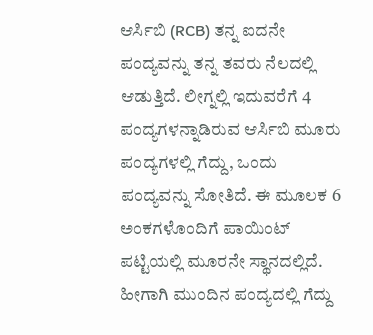ಆರ್ಸಿಬಿ (RCB) ತನ್ನ ಐದನೇ ಪಂದ್ಯವನ್ನು ತನ್ನ ತವರು ನೆಲದಲ್ಲಿ ಆಡುತ್ತಿದೆ. ಲೀಗ್ನಲ್ಲಿ ಇದುವರೆಗೆ 4 ಪಂದ್ಯಗಳನ್ನಾಡಿರುವ ಆರ್ಸಿಬಿ ಮೂರು ಪಂದ್ಯಗಳಲ್ಲಿ ಗೆದ್ದು, ಒಂದು ಪಂದ್ಯವನ್ನು ಸೋತಿದೆ. ಈ ಮೂಲಕ 6 ಅಂಕಗಳೊಂದಿಗೆ ಪಾಯಿಂಟ್ ಪಟ್ಟಿಯಲ್ಲಿ ಮೂರನೇ ಸ್ಥಾನದಲ್ಲಿದೆ. ಹೀಗಾಗಿ ಮುಂದಿನ ಪಂದ್ಯದಲ್ಲಿ ಗೆದ್ದು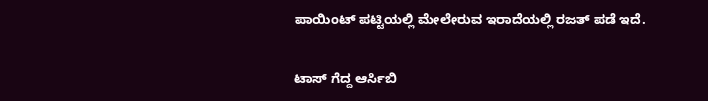ಪಾಯಿಂಟ್ ಪಟ್ಟಿಯಲ್ಲಿ ಮೇಲೇರುವ ಇರಾದೆಯಲ್ಲಿ ರಜತ್ ಪಡೆ ಇದೆ.

ಟಾಸ್ ಗೆದ್ದ ಆರ್ಸಿಬಿ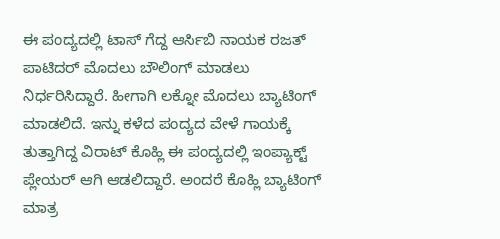ಈ ಪಂದ್ಯದಲ್ಲಿ ಟಾಸ್ ಗೆದ್ದ ಆರ್ಸಿಬಿ ನಾಯಕ ರಜತ್ ಪಾಟಿದರ್ ಮೊದಲು ಬೌಲಿಂಗ್ ಮಾಡಲು ನಿರ್ಧರಿಸಿದ್ದಾರೆ. ಹೀಗಾಗಿ ಲಕ್ನೋ ಮೊದಲು ಬ್ಯಾಟಿಂಗ್‌ ಮಾಡಲಿದೆ. ಇನ್ನು ಕಳೆದ ಪಂದ್ಯದ ವೇಳೆ ಗಾಯಕ್ಕೆ ತುತ್ತಾಗಿದ್ದ ವಿರಾಟ್ ಕೊಹ್ಲಿ ಈ ಪಂದ್ಯದಲ್ಲಿ ಇಂಪ್ಯಾಕ್ಟ್ ಪ್ಲೇಯರ್ ಆಗಿ ಆಡಲಿದ್ದಾರೆ. ಅಂದರೆ ಕೊಹ್ಲಿ ಬ್ಯಾಟಿಂಗ್‌ ಮಾತ್ರ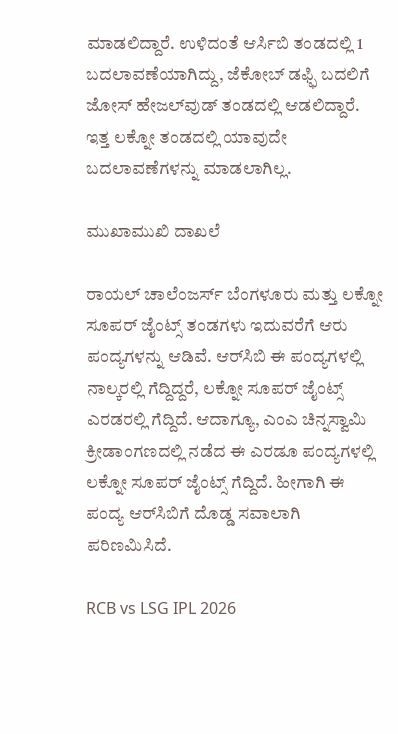ಮಾಡಲಿದ್ದಾರೆ. ಉಳಿದಂತೆ ಆರ್ಸಿಬಿ ತಂಡದಲ್ಲಿ 1 ಬದಲಾವಣೆಯಾಗಿದ್ದು, ಜೆಕೋಬ್ ಡಫ್ಫಿ ಬದಲಿಗೆ ಜೋಸ್ ಹೇಜಲ್‌ವುಡ್ ತಂಡದಲ್ಲಿ ಆಡಲಿದ್ದಾರೆ. ಇತ್ತ ಲಕ್ನೋ ತಂಡದಲ್ಲಿ ಯಾವುದೇ ಬದಲಾವಣೆಗಳನ್ನು ಮಾಡಲಾಗಿಲ್ಲ.

ಮುಖಾಮುಖಿ ದಾಖಲೆ

ರಾಯಲ್ ಚಾಲೆಂಜರ್ಸ್ ಬೆಂಗಳೂರು ಮತ್ತು ಲಕ್ನೋ ಸೂಪರ್ ಜೈಂಟ್ಸ್ ತಂಡಗಳು ಇದುವರೆಗೆ ಆರು ಪಂದ್ಯಗಳನ್ನು ಆಡಿವೆ. ಆರ್‌ಸಿಬಿ ಈ ಪಂದ್ಯಗಳಲ್ಲಿ ನಾಲ್ಕರಲ್ಲಿ ಗೆದ್ದಿದ್ದರೆ, ಲಕ್ನೋ ಸೂಪರ್ ಜೈಂಟ್ಸ್ ಎರಡರಲ್ಲಿ ಗೆದ್ದಿದೆ. ಆದಾಗ್ಯೂ, ಎಂಎ ಚಿನ್ನಸ್ವಾಮಿ ಕ್ರೀಡಾಂಗಣದಲ್ಲಿ ನಡೆದ ಈ ಎರಡೂ ಪಂದ್ಯಗಳಲ್ಲಿ ಲಕ್ನೋ ಸೂಪರ್ ಜೈಂಟ್ಸ್ ಗೆದ್ದಿದೆ. ಹೀಗಾಗಿ ಈ ಪಂದ್ಯ ಆರ್‌ಸಿಬಿಗೆ ದೊಡ್ಡ ಸವಾಲಾಗಿ ಪರಿಣಮಿಸಿದೆ.

RCB vs LSG IPL 2026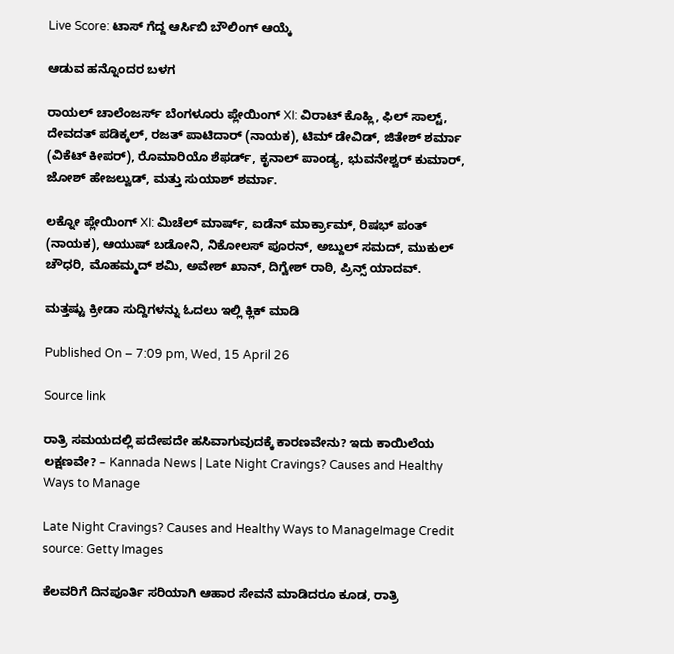Live Score: ಟಾಸ್ ಗೆದ್ದ ಆರ್ಸಿಬಿ ಬೌಲಿಂಗ್ ಆಯ್ಕೆ

ಆಡುವ ಹನ್ನೊಂದರ ಬಳಗ

ರಾಯಲ್ ಚಾಲೆಂಜರ್ಸ್ ಬೆಂಗಳೂರು ಪ್ಲೇಯಿಂಗ್ XI: ವಿರಾಟ್ ಕೊಹ್ಲಿ, ಫಿಲ್ ಸಾಲ್ಟ್, ದೇವದತ್ ಪಡಿಕ್ಕಲ್, ರಜತ್ ಪಾಟಿದಾರ್ (ನಾಯಕ), ಟಿಮ್ ಡೇವಿಡ್, ಜಿತೇಶ್ ಶರ್ಮಾ (ವಿಕೆಟ್ ಕೀಪರ್), ರೊಮಾರಿಯೊ ಶೆಫರ್ಡ್, ಕೃನಾಲ್ ಪಾಂಡ್ಯ, ಭುವನೇಶ್ವರ್ ಕುಮಾರ್, ಜೋಶ್ ಹೇಜಲ್ವುಡ್, ಮತ್ತು ಸುಯಾಶ್ ಶರ್ಮಾ.

ಲಕ್ನೋ ಪ್ಲೇಯಿಂಗ್ XI: ಮಿಚೆಲ್ ಮಾರ್ಷ್, ಐಡೆನ್ ಮಾರ್ಕ್ರಾಮ್, ರಿಷಭ್ ಪಂತ್ (ನಾಯಕ), ಆಯುಷ್ ಬಡೋನಿ, ನಿಕೋಲಸ್ ಪೂರನ್, ಅಬ್ದುಲ್ ಸಮದ್, ಮುಕುಲ್ ಚೌಧರಿ, ಮೊಹಮ್ಮದ್ ಶಮಿ, ಅವೇಶ್ ಖಾನ್, ದಿಗ್ವೇಶ್ ರಾಠಿ, ಪ್ರಿನ್ಸ್ ಯಾದವ್.

ಮತ್ತಷ್ಟು ಕ್ರೀಡಾ ಸುದ್ದಿಗಳನ್ನು ಓದಲು ಇಲ್ಲಿ ಕ್ಲಿಕ್ ಮಾಡಿ

Published On – 7:09 pm, Wed, 15 April 26

Source link

ರಾತ್ರಿ ಸಮಯದಲ್ಲಿ ಪದೇಪದೇ ಹಸಿವಾಗುವುದಕ್ಕೆ ಕಾರಣವೇನು? ಇದು ಕಾಯಿಲೆಯ ಲಕ್ಷಣವೇ? – Kannada News | Late Night Cravings? Causes and Healthy Ways to Manage

Late Night Cravings? Causes and Healthy Ways to ManageImage Credit source: Getty Images

ಕೆಲವರಿಗೆ ದಿನಪೂರ್ತಿ ಸರಿಯಾಗಿ ಆಹಾರ ಸೇವನೆ ಮಾಡಿದರೂ ಕೂಡ, ರಾತ್ರಿ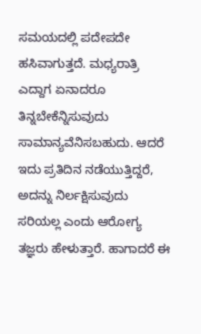ಸಮಯದಲ್ಲಿ ಪದೇಪದೇ ಹಸಿವಾಗುತ್ತದೆ. ಮಧ್ಯರಾತ್ರಿ ಎದ್ದಾಗ ಏನಾದರೂ ತಿನ್ನಬೇಕೆನ್ನಿಸುವುದು ಸಾಮಾನ್ಯವೆನಿಸಬಹುದು. ಆದರೆ ಇದು ಪ್ರತಿದಿನ ನಡೆಯುತ್ತಿದ್ದರೆ, ಅದನ್ನು ನಿರ್ಲಕ್ಷಿಸುವುದು ಸರಿಯಲ್ಲ ಎಂದು ಆರೋಗ್ಯ ತಜ್ಞರು ಹೇಳುತ್ತಾರೆ. ಹಾಗಾದರೆ ಈ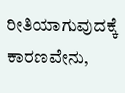ರೀತಿಯಾಗುವುದಕ್ಕೆ ಕಾರಣವೇನು,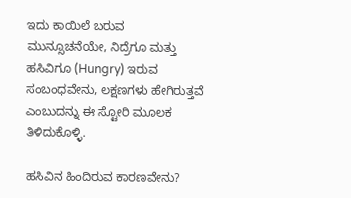ಇದು ಕಾಯಿಲೆ ಬರುವ ಮುನ್ಸೂಚನೆಯೇ, ನಿದ್ರೆಗೂ ಮತ್ತು ಹಸಿವಿಗೂ (Hungry) ಇರುವ ಸಂಬಂಧವೇನು, ಲಕ್ಷಣಗಳು ಹೇಗಿರುತ್ತವೆ ಎಂಬುದನ್ನು ಈ ಸ್ಟೋರಿ ಮೂಲಕ ತಿಳಿದುಕೊಳ್ಳಿ.

ಹಸಿವಿನ ಹಿಂದಿರುವ ಕಾರಣವೇನು?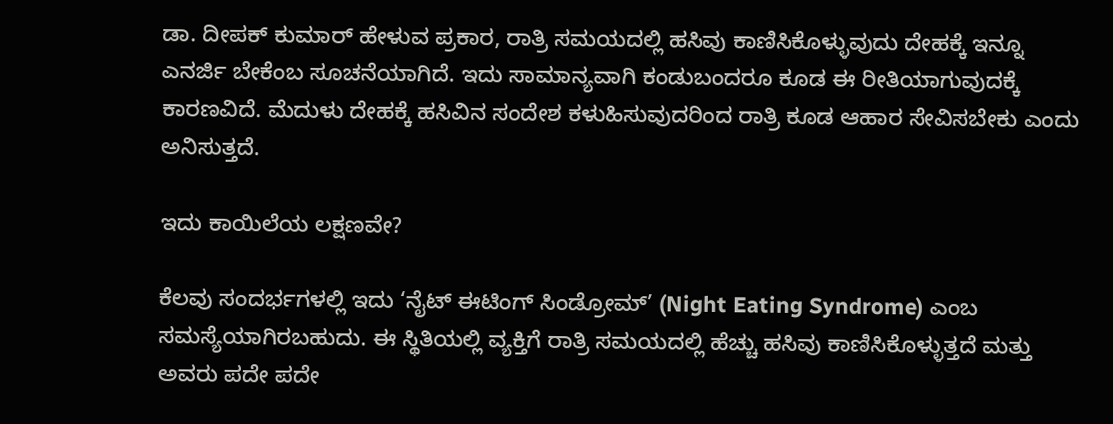ಡಾ. ದೀಪಕ್ ಕುಮಾರ್ ಹೇಳುವ ಪ್ರಕಾರ, ರಾತ್ರಿ ಸಮಯದಲ್ಲಿ ಹಸಿವು ಕಾಣಿಸಿಕೊಳ್ಳುವುದು ದೇಹಕ್ಕೆ ಇನ್ನೂ ಎನರ್ಜಿ ಬೇಕೆಂಬ ಸೂಚನೆಯಾಗಿದೆ. ಇದು ಸಾಮಾನ್ಯವಾಗಿ ಕಂಡುಬಂದರೂ ಕೂಡ ಈ ರೀತಿಯಾಗುವುದಕ್ಕೆ ಕಾರಣವಿದೆ. ಮೆದುಳು ದೇಹಕ್ಕೆ ಹಸಿವಿನ ಸಂದೇಶ ಕಳುಹಿಸುವುದರಿಂದ ರಾತ್ರಿ ಕೂಡ ಆಹಾರ ಸೇವಿಸಬೇಕು ಎಂದು ಅನಿಸುತ್ತದೆ.

ಇದು ಕಾಯಿಲೆಯ ಲಕ್ಷಣವೇ?

ಕೆಲವು ಸಂದರ್ಭಗಳಲ್ಲಿ ಇದು ‘ನೈಟ್ ಈಟಿಂಗ್ ಸಿಂಡ್ರೋಮ್’ (Night Eating Syndrome) ಎಂಬ ಸಮಸ್ಯೆಯಾಗಿರಬಹುದು. ಈ ಸ್ಥಿತಿಯಲ್ಲಿ ವ್ಯಕ್ತಿಗೆ ರಾತ್ರಿ ಸಮಯದಲ್ಲಿ ಹೆಚ್ಚು ಹಸಿವು ಕಾಣಿಸಿಕೊಳ್ಳುತ್ತದೆ ಮತ್ತು ಅವರು ಪದೇ ಪದೇ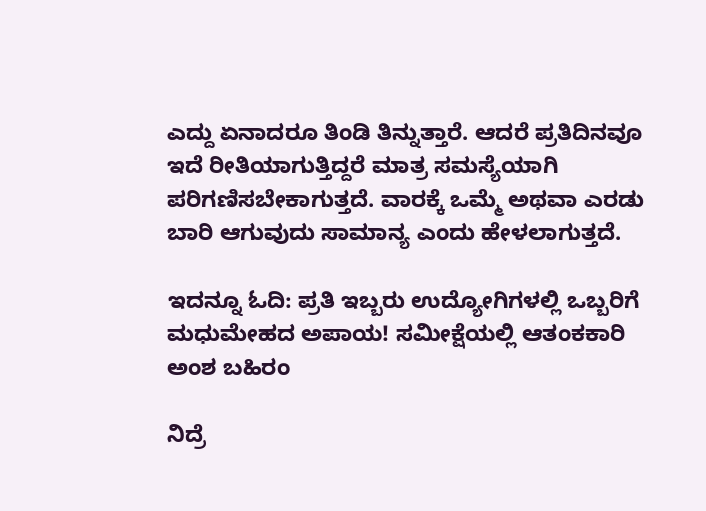ಎದ್ದು ಏನಾದರೂ ತಿಂಡಿ ತಿನ್ನುತ್ತಾರೆ. ಆದರೆ ಪ್ರತಿದಿನವೂ ಇದೆ ರೀತಿಯಾಗುತ್ತಿದ್ದರೆ ಮಾತ್ರ ಸಮಸ್ಯೆಯಾಗಿ ಪರಿಗಣಿಸಬೇಕಾಗುತ್ತದೆ. ವಾರಕ್ಕೆ ಒಮ್ಮೆ ಅಥವಾ ಎರಡು ಬಾರಿ ಆಗುವುದು ಸಾಮಾನ್ಯ ಎಂದು ಹೇಳಲಾಗುತ್ತದೆ.

ಇದನ್ನೂ ಓದಿ: ಪ್ರತಿ ಇಬ್ಬರು ಉದ್ಯೋಗಿಗಳಲ್ಲಿ ಒಬ್ಬರಿಗೆ ಮಧುಮೇಹದ ಅಪಾಯ! ಸಮೀಕ್ಷೆಯಲ್ಲಿ ಆತಂಕಕಾರಿ ಅಂಶ ಬಹಿರಂ

ನಿದ್ರೆ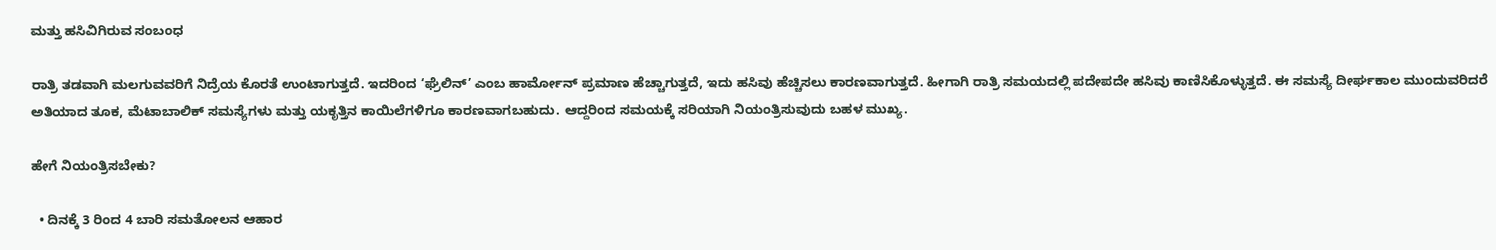ಮತ್ತು ಹಸಿವಿಗಿರುವ ಸಂಬಂಧ

ರಾತ್ರಿ ತಡವಾಗಿ ಮಲಗುವವರಿಗೆ ನಿದ್ರೆಯ ಕೊರತೆ ಉಂಟಾಗುತ್ತದೆ. ಇದರಿಂದ ‘ಘ್ರೆಲಿನ್’ ಎಂಬ ಹಾರ್ಮೋನ್ ಪ್ರಮಾಣ ಹೆಚ್ಚಾಗುತ್ತದೆ, ಇದು ಹಸಿವು ಹೆಚ್ಚಿಸಲು ಕಾರಣವಾಗುತ್ತದೆ. ಹೀಗಾಗಿ ರಾತ್ರಿ ಸಮಯದಲ್ಲಿ ಪದೇಪದೇ ಹಸಿವು ಕಾಣಿಸಿಕೊಳ್ಳುತ್ತದೆ. ಈ ಸಮಸ್ಯೆ ದೀರ್ಘಕಾಲ ಮುಂದುವರಿದರೆ ಅತಿಯಾದ ತೂಕ, ಮೆಟಾಬಾಲಿಕ್ ಸಮಸ್ಯೆಗಳು ಮತ್ತು ಯಕೃತ್ತಿನ ಕಾಯಿಲೆಗಳಿಗೂ ಕಾರಣವಾಗಬಹುದು. ಆದ್ದರಿಂದ ಸಮಯಕ್ಕೆ ಸರಿಯಾಗಿ ನಿಯಂತ್ರಿಸುವುದು ಬಹಳ ಮುಖ್ಯ.

ಹೇಗೆ ನಿಯಂತ್ರಿಸಬೇಕು?

  • ದಿನಕ್ಕೆ 3 ರಿಂದ 4 ಬಾರಿ ಸಮತೋಲನ ಆಹಾರ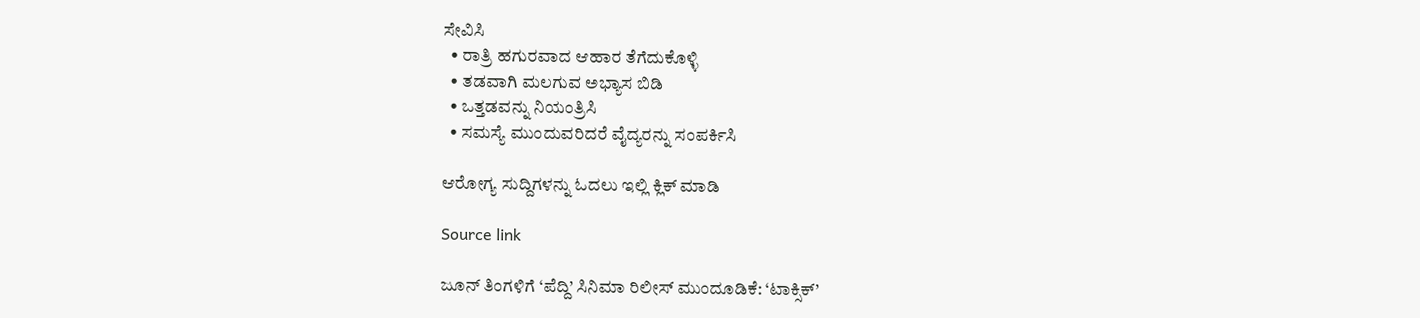ಸೇವಿಸಿ
  • ರಾತ್ರಿ ಹಗುರವಾದ ಆಹಾರ ತೆಗೆದುಕೊಳ್ಳಿ
  • ತಡವಾಗಿ ಮಲಗುವ ಅಭ್ಯಾಸ ಬಿಡಿ
  • ಒತ್ತಡವನ್ನು ನಿಯಂತ್ರಿಸಿ
  • ಸಮಸ್ಯೆ ಮುಂದುವರಿದರೆ ವೈದ್ಯರನ್ನು ಸಂಪರ್ಕಿಸಿ

ಆರೋಗ್ಯ ಸುದ್ದಿಗಳನ್ನು ಓದಲು ಇಲ್ಲಿ ಕ್ಲಿಕ್ ಮಾಡಿ

Source link

ಜೂನ್ ತಿಂಗಳಿಗೆ ‘ಪೆದ್ದಿ’ ಸಿನಿಮಾ ರಿಲೀಸ್ ಮುಂದೂಡಿಕೆ: ‘ಟಾಕ್ಸಿಕ್’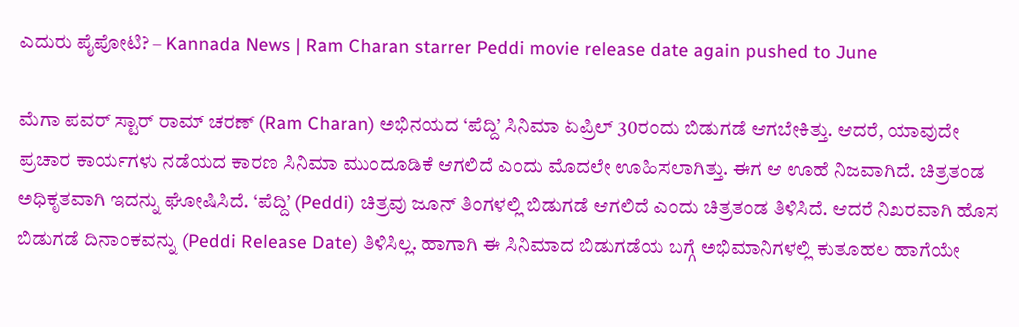ಎದುರು ಪೈಪೋಟಿ? – Kannada News | Ram Charan starrer Peddi movie release date again pushed to June

ಮೆಗಾ ಪವರ್ ಸ್ಟಾರ್ ರಾಮ್ ಚರಣ್ (Ram Charan) ಅಭಿನಯದ ‘ಪೆದ್ದಿ’ ಸಿನಿಮಾ ಏಪ್ರಿಲ್ 30ರಂದು ಬಿಡುಗಡೆ ಆಗಬೇಕಿತ್ತು. ಆದರೆ, ಯಾವುದೇ ಪ್ರಚಾರ ಕಾರ್ಯಗಳು ನಡೆಯದ ಕಾರಣ ಸಿನಿಮಾ ಮುಂದೂಡಿಕೆ ಆಗಲಿದೆ ಎಂದು ಮೊದಲೇ ಊಹಿಸಲಾಗಿತ್ತು. ಈಗ ಆ ಊಹೆ ನಿಜವಾಗಿದೆ. ಚಿತ್ರತಂಡ ಅಧಿಕೃತವಾಗಿ ಇದನ್ನು ಘೋಷಿಸಿದೆ. ‘ಪೆದ್ದಿ’ (Peddi) ಚಿತ್ರವು ಜೂನ್ ತಿಂಗಳಲ್ಲಿ ಬಿಡುಗಡೆ ಆಗಲಿದೆ ಎಂದು ಚಿತ್ರತಂಡ ತಿಳಿಸಿದೆ. ಆದರೆ ನಿಖರವಾಗಿ ಹೊಸ ಬಿಡುಗಡೆ ದಿನಾಂಕವನ್ನು (Peddi Release Date) ತಿಳಿಸಿಲ್ಲ. ಹಾಗಾಗಿ ಈ ಸಿನಿಮಾದ ಬಿಡುಗಡೆಯ ಬಗ್ಗೆ ಅಭಿಮಾನಿಗಳಲ್ಲಿ ಕುತೂಹಲ ಹಾಗೆಯೇ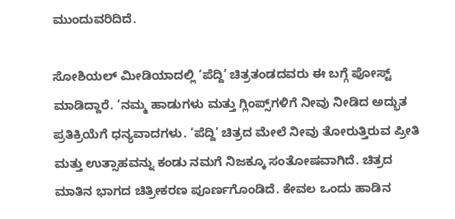ಮುಂದುವರಿದಿದೆ.

ಸೋಶಿಯಲ್ ಮೀಡಿಯಾದಲ್ಲಿ ‘ಪೆದ್ದಿ’ ಚಿತ್ರತಂಡದವರು ಈ ಬಗ್ಗೆ ಪೋಸ್ಟ್ ಮಾಡಿದ್ದಾರೆ. ‘ನಮ್ಮ ಹಾಡುಗಳು ಮತ್ತು ಗ್ಲಿಂಪ್ಸ್‌ಗಳಿಗೆ ನೀವು ನೀಡಿದ ಅದ್ಭುತ ಪ್ರತಿಕ್ರಿಯೆಗೆ ಧನ್ಯವಾದಗಳು. ‘ಪೆದ್ದಿ’ ಚಿತ್ರದ ಮೇಲೆ ನೀವು ತೋರುತ್ತಿರುವ ಪ್ರೀತಿ ಮತ್ತು ಉತ್ಸಾಹವನ್ನು ಕಂಡು ನಮಗೆ ನಿಜಕ್ಕೂ ಸಂತೋಷವಾಗಿದೆ. ಚಿತ್ರದ ಮಾತಿನ ಭಾಗದ ಚಿತ್ರೀಕರಣ ಪೂರ್ಣಗೊಂಡಿದೆ. ಕೇವಲ ಒಂದು ಹಾಡಿನ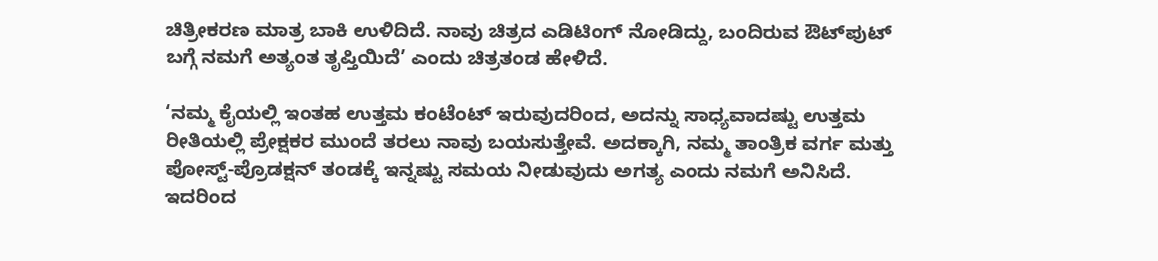ಚಿತ್ರೀಕರಣ ಮಾತ್ರ ಬಾಕಿ ಉಳಿದಿದೆ. ನಾವು ಚಿತ್ರದ ಎಡಿಟಿಂಗ್ ನೋಡಿದ್ದು, ಬಂದಿರುವ ಔಟ್‌ಪುಟ್ ಬಗ್ಗೆ ನಮಗೆ ಅತ್ಯಂತ ತೃಪ್ತಿಯಿದೆ’ ಎಂದು ಚಿತ್ರತಂಡ ಹೇಳಿದೆ.

‘ನಮ್ಮ ಕೈಯಲ್ಲಿ ಇಂತಹ ಉತ್ತಮ ಕಂಟೆಂಟ್ ಇರುವುದರಿಂದ, ಅದನ್ನು ಸಾಧ್ಯವಾದಷ್ಟು ಉತ್ತಮ ರೀತಿಯಲ್ಲಿ ಪ್ರೇಕ್ಷಕರ ಮುಂದೆ ತರಲು ನಾವು ಬಯಸುತ್ತೇವೆ. ಅದಕ್ಕಾಗಿ, ನಮ್ಮ ತಾಂತ್ರಿಕ ವರ್ಗ ಮತ್ತು ಪೋಸ್ಟ್-ಪ್ರೊಡಕ್ಷನ್ ತಂಡಕ್ಕೆ ಇನ್ನಷ್ಟು ಸಮಯ ನೀಡುವುದು ಅಗತ್ಯ ಎಂದು ನಮಗೆ ಅನಿಸಿದೆ. ಇದರಿಂದ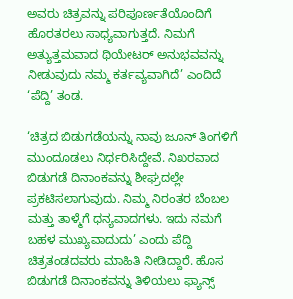ಅವರು ಚಿತ್ರವನ್ನು ಪರಿಪೂರ್ಣತೆಯೊಂದಿಗೆ ಹೊರತರಲು ಸಾಧ್ಯವಾಗುತ್ತದೆ. ನಿಮಗೆ ಅತ್ಯುತ್ತಮವಾದ ಥಿಯೇಟರ್ ಅನುಭವವನ್ನು ನೀಡುವುದು ನಮ್ಮ ಕರ್ತವ್ಯವಾಗಿದೆ’ ಎಂದಿದೆ ‘ಪೆದ್ದಿ’ ತಂಡ.

‘ಚಿತ್ರದ ಬಿಡುಗಡೆಯನ್ನು ನಾವು ಜೂನ್ ತಿಂಗಳಿಗೆ ಮುಂದೂಡಲು ನಿರ್ಧರಿಸಿದ್ದೇವೆ. ನಿಖರವಾದ ಬಿಡುಗಡೆ ದಿನಾಂಕವನ್ನು ಶೀಘ್ರದಲ್ಲೇ ಪ್ರಕಟಿಸಲಾಗುವುದು. ನಿಮ್ಮ ನಿರಂತರ ಬೆಂಬಲ ಮತ್ತು ತಾಳ್ಮೆಗೆ ಧನ್ಯವಾದಗಳು. ಇದು ನಮಗೆ ಬಹಳ ಮುಖ್ಯವಾದುದು’ ಎಂದು ಪೆದ್ದಿ ಚಿತ್ರತಂಡದವರು ಮಾಹಿತಿ ನೀಡಿದ್ದಾರೆ. ಹೊಸ ಬಿಡುಗಡೆ ದಿನಾಂಕವನ್ನು ತಿಳಿಯಲು ಫ್ಯಾನ್ಸ್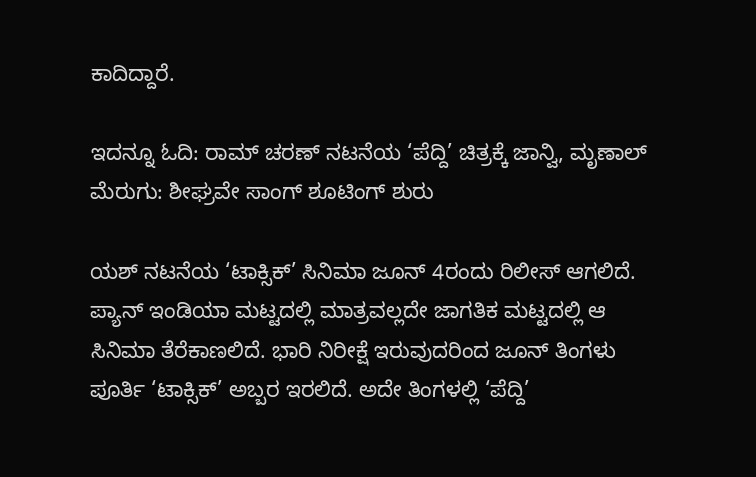ಕಾದಿದ್ದಾರೆ.

ಇದನ್ನೂ ಓದಿ: ರಾಮ್ ಚರಣ್ ನಟನೆಯ ‘ಪೆದ್ದಿ’ ಚಿತ್ರಕ್ಕೆ ಜಾನ್ವಿ, ಮೃಣಾಲ್ ಮೆರುಗು: ಶೀಘ್ರವೇ ಸಾಂಗ್ ಶೂಟಿಂಗ್ ಶುರು

ಯಶ್ ನಟನೆಯ ‘ಟಾಕ್ಸಿಕ್’ ಸಿನಿಮಾ ಜೂನ್ 4ರಂದು ರಿಲೀಸ್ ಆಗಲಿದೆ. ಪ್ಯಾನ್ ಇಂಡಿಯಾ ಮಟ್ಟದಲ್ಲಿ ಮಾತ್ರವಲ್ಲದೇ ಜಾಗತಿಕ ಮಟ್ಟದಲ್ಲಿ ಆ ಸಿನಿಮಾ ತೆರೆಕಾಣಲಿದೆ. ಭಾರಿ ನಿರೀಕ್ಷೆ ಇರುವುದರಿಂದ ಜೂನ್ ತಿಂಗಳು ಪೂರ್ತಿ ‘ಟಾಕ್ಸಿಕ್’ ಅಬ್ಬರ ಇರಲಿದೆ. ಅದೇ ತಿಂಗಳಲ್ಲಿ ‘ಪೆದ್ದಿ’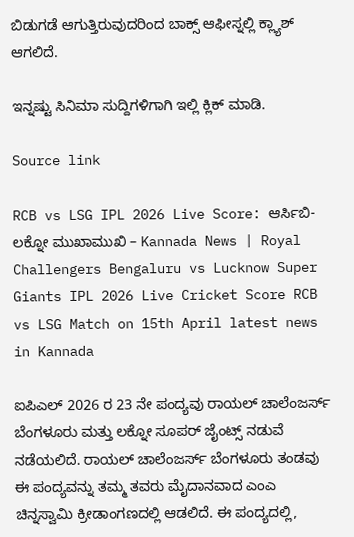ಬಿಡುಗಡೆ ಆಗುತ್ತಿರುವುದರಿಂದ ಬಾಕ್ಸ್ ಆಫೀಸ್ನಲ್ಲಿ ಕ್ಲ್ಯಾಶ್ ಆಗಲಿದೆ.

ಇನ್ನಷ್ಟು ಸಿನಿಮಾ ಸುದ್ದಿಗಳಿಗಾಗಿ ಇಲ್ಲಿ ಕ್ಲಿಕ್ ಮಾಡಿ.

Source link

RCB vs LSG IPL 2026 Live Score: ಆರ್ಸಿಬಿ- ಲಕ್ನೋ ಮುಖಾಮುಖಿ – Kannada News | Royal Challengers Bengaluru vs Lucknow Super Giants IPL 2026 Live Cricket Score RCB vs LSG Match on 15th April latest news in Kannada

ಐಪಿಎಲ್ 2026 ರ 23 ನೇ ಪಂದ್ಯವು ರಾಯಲ್ ಚಾಲೆಂಜರ್ಸ್ ಬೆಂಗಳೂರು ಮತ್ತು ಲಕ್ನೋ ಸೂಪರ್ ಜೈಂಟ್ಸ್ ನಡುವೆ ನಡೆಯಲಿದೆ. ರಾಯಲ್ ಚಾಲೆಂಜರ್ಸ್ ಬೆಂಗಳೂರು ತಂಡವು ಈ ಪಂದ್ಯವನ್ನು ತಮ್ಮ ತವರು ಮೈದಾನವಾದ ಎಂಎ ಚಿನ್ನಸ್ವಾಮಿ ಕ್ರೀಡಾಂಗಣದಲ್ಲಿ ಆಡಲಿದೆ. ಈ ಪಂದ್ಯದಲ್ಲಿ,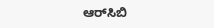ಆರ್‌ಸಿಬಿ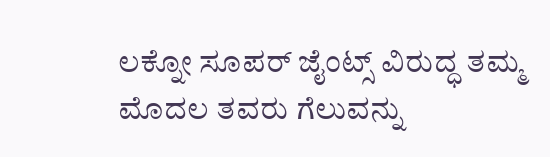ಲಕ್ನೋ ಸೂಪರ್ ಜೈಂಟ್ಸ್ ವಿರುದ್ಧ ತಮ್ಮ ಮೊದಲ ತವರು ಗೆಲುವನ್ನು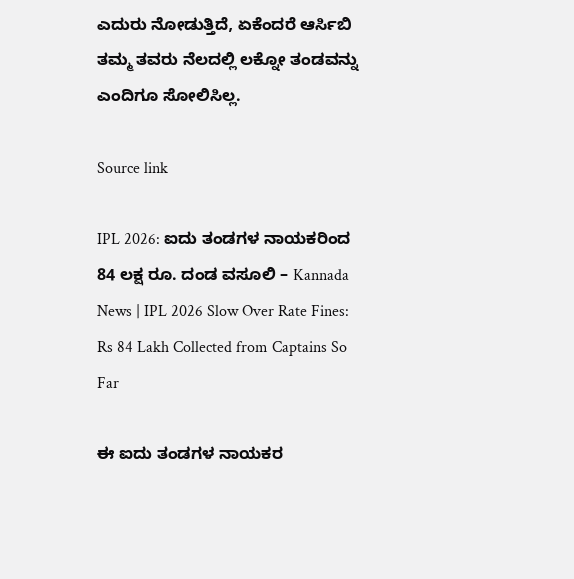ಎದುರು ನೋಡುತ್ತಿದೆ, ಏಕೆಂದರೆ ಆರ್ಸಿಬಿ ತಮ್ಮ ತವರು ನೆಲದಲ್ಲಿ ಲಕ್ನೋ ತಂಡವನ್ನು ಎಂದಿಗೂ ಸೋಲಿಸಿಲ್ಲ.

Source link

IPL 2026: ಐದು ತಂಡಗಳ ನಾಯಕರಿಂದ 84 ಲಕ್ಷ ರೂ. ದಂಡ ವಸೂಲಿ – Kannada News | IPL 2026 Slow Over Rate Fines: Rs 84 Lakh Collected from Captains So Far

ಈ ಐದು ತಂಡಗಳ ನಾಯಕರ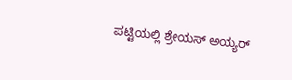ಪಟ್ಟಿಯಲ್ಲಿ ಶ್ರೇಯಸ್ ಅಯ್ಯರ್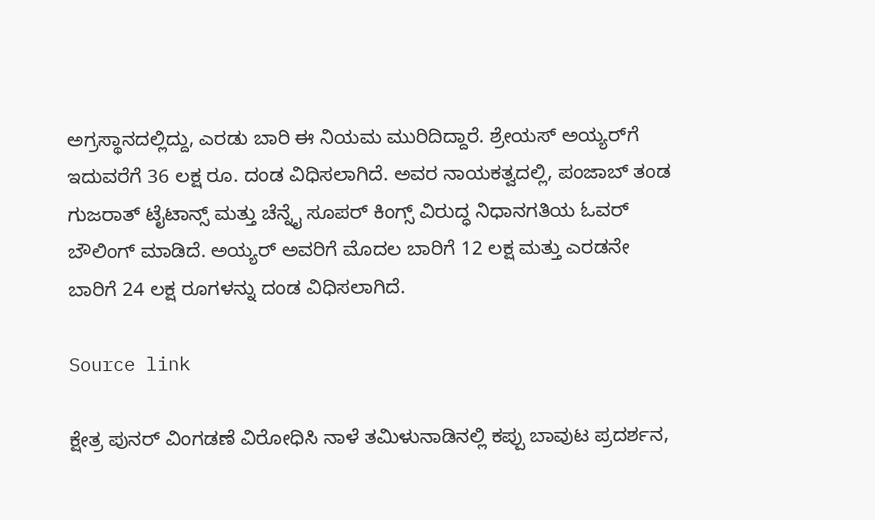ಅಗ್ರಸ್ಥಾನದಲ್ಲಿದ್ದು, ಎರಡು ಬಾರಿ ಈ ನಿಯಮ ಮುರಿದಿದ್ದಾರೆ. ಶ್ರೇಯಸ್ ಅಯ್ಯರ್‌ಗೆ ಇದುವರೆಗೆ 36 ಲಕ್ಷ ರೂ. ದಂಡ ವಿಧಿಸಲಾಗಿದೆ. ಅವರ ನಾಯಕತ್ವದಲ್ಲಿ, ಪಂಜಾಬ್ ತಂಡ ಗುಜರಾತ್ ಟೈಟಾನ್ಸ್ ಮತ್ತು ಚೆನ್ನೈ ಸೂಪರ್ ಕಿಂಗ್ಸ್ ವಿರುದ್ಧ ನಿಧಾನಗತಿಯ ಓವರ್ ಬೌಲಿಂಗ್ ಮಾಡಿದೆ. ಅಯ್ಯರ್ ಅವರಿಗೆ ಮೊದಲ ಬಾರಿಗೆ 12 ಲಕ್ಷ ಮತ್ತು ಎರಡನೇ ಬಾರಿಗೆ 24 ಲಕ್ಷ ರೂಗಳನ್ನು ದಂಡ ವಿಧಿಸಲಾಗಿದೆ.

Source link

ಕ್ಷೇತ್ರ ಪುನರ್ ವಿಂಗಡಣೆ ವಿರೋಧಿಸಿ ನಾಳೆ ತಮಿಳುನಾಡಿನಲ್ಲಿ ಕಪ್ಪು ಬಾವುಟ ಪ್ರದರ್ಶನ,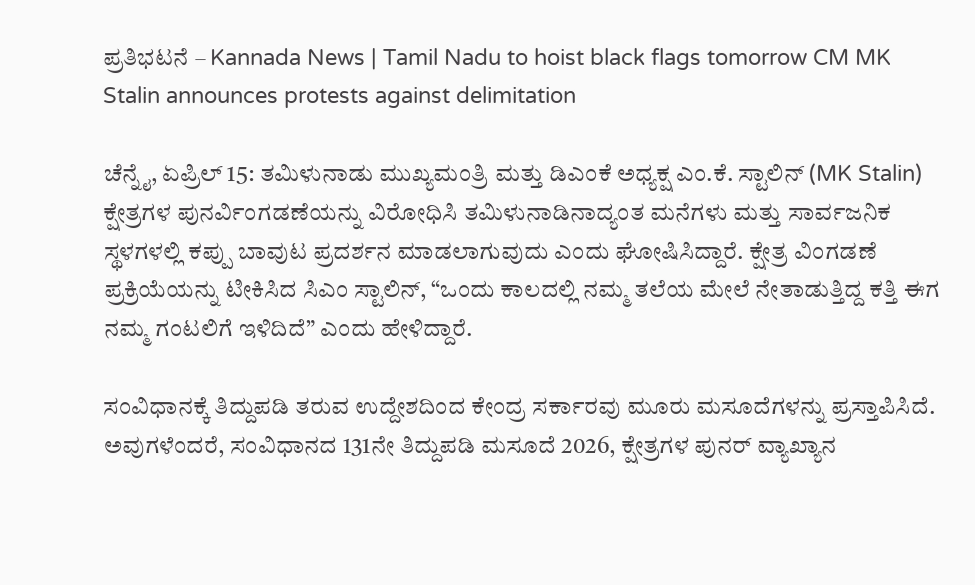ಪ್ರತಿಭಟನೆ – Kannada News | Tamil Nadu to hoist black flags tomorrow CM MK Stalin announces protests against delimitation

ಚೆನ್ನೈ, ಏಪ್ರಿಲ್ 15: ತಮಿಳುನಾಡು ಮುಖ್ಯಮಂತ್ರಿ ಮತ್ತು ಡಿಎಂಕೆ ಅಧ್ಯಕ್ಷ ಎಂ.ಕೆ. ಸ್ಟಾಲಿನ್ (MK Stalin) ಕ್ಷೇತ್ರಗಳ ಪುನರ್ವಿಂಗಡಣೆಯನ್ನು ವಿರೋಧಿಸಿ ತಮಿಳುನಾಡಿನಾದ್ಯಂತ ಮನೆಗಳು ಮತ್ತು ಸಾರ್ವಜನಿಕ ಸ್ಥಳಗಳಲ್ಲಿ ಕಪ್ಪು ಬಾವುಟ ಪ್ರದರ್ಶನ ಮಾಡಲಾಗುವುದು ಎಂದು ಘೋಷಿಸಿದ್ದಾರೆ. ಕ್ಷೇತ್ರ ವಿಂಗಡಣೆ ಪ್ರಕ್ರಿಯೆಯನ್ನು ಟೀಕಿಸಿದ ಸಿಎಂ ಸ್ಟಾಲಿನ್, “ಒಂದು ಕಾಲದಲ್ಲಿ ನಮ್ಮ ತಲೆಯ ಮೇಲೆ ನೇತಾಡುತ್ತಿದ್ದ ಕತ್ತಿ ಈಗ ನಮ್ಮ ಗಂಟಲಿಗೆ ಇಳಿದಿದೆ” ಎಂದು ಹೇಳಿದ್ದಾರೆ.

ಸಂವಿಧಾನಕ್ಕೆ ತಿದ್ದುಪಡಿ ತರುವ ಉದ್ದೇಶದಿಂದ ಕೇಂದ್ರ ಸರ್ಕಾರವು ಮೂರು ಮಸೂದೆಗಳನ್ನು ಪ್ರಸ್ತಾಪಿಸಿದೆ. ಅವುಗಳೆಂದರೆ, ಸಂವಿಧಾನದ 131ನೇ ತಿದ್ದುಪಡಿ ಮಸೂದೆ 2026, ಕ್ಷೇತ್ರಗಳ ಪುನರ್ ವ್ಯಾಖ್ಯಾನ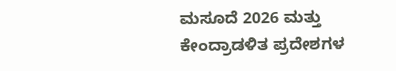ಮಸೂದೆ 2026 ಮತ್ತು ಕೇಂದ್ರಾಡಳಿತ ಪ್ರದೇಶಗಳ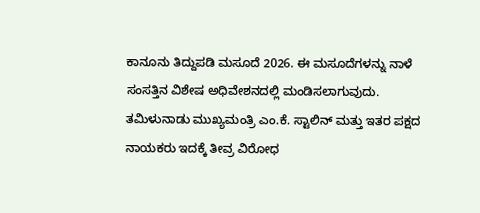ಕಾನೂನು ತಿದ್ದುಪಡಿ ಮಸೂದೆ 2026. ಈ ಮಸೂದೆಗಳನ್ನು ನಾಳೆ ಸಂಸತ್ತಿನ ವಿಶೇಷ ಅಧಿವೇಶನದಲ್ಲಿ ಮಂಡಿಸಲಾಗುವುದು. ತಮಿಳುನಾಡು ಮುಖ್ಯಮಂತ್ರಿ ಎಂ.ಕೆ. ಸ್ಟಾಲಿನ್ ಮತ್ತು ಇತರ ಪಕ್ಷದ ನಾಯಕರು ಇದಕ್ಕೆ ತೀವ್ರ ವಿರೋಧ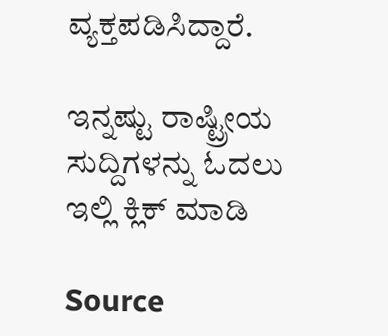ವ್ಯಕ್ತಪಡಿಸಿದ್ದಾರೆ.

ಇನ್ನಷ್ಟು ರಾಷ್ಟ್ರೀಯ ಸುದ್ದಿಗಳನ್ನು ಓದಲು ಇಲ್ಲಿ ಕ್ಲಿಕ್ ಮಾಡಿ

Source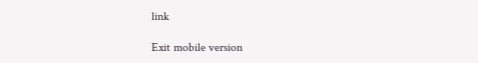link

Exit mobile version